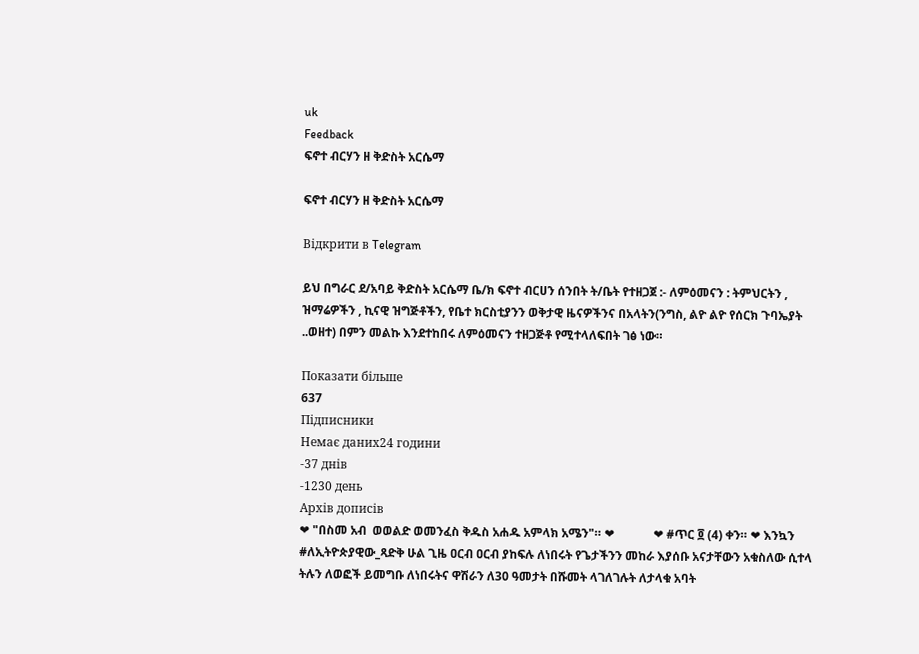uk
Feedback
ፍኖተ ብርሃን ዘ ቅድስት አርሴማ

ፍኖተ ብርሃን ዘ ቅድስት አርሴማ

Відкрити в Telegram

ይህ በግራር ደ/አባይ ቅድስት አርሴማ ቤ/ክ ፍኖተ ብርሀን ሰንበት ት/ቤት የተዘጋጀ :- ለምዕመናን : ትምህርትን , ዝማሬዎችን , ኪናዊ ዝግጅቶችን, የቤተ ክርስቲያንን ወቅታዊ ዜናዎችንና በአላትን(ንግስ, ልዮ ልዮ የሰርክ ጉባኤያት ..ወዘተ) በምን መልኩ እንደተከበሩ ለምዕመናን ተዘጋጅቶ የሚተላለፍበት ገፅ ነው።

Показати більше
637
Підписники
Немає даних24 години
-37 днів
-1230 день
Архів дописів
❤ "በስመ አብ  ወወልድ ወመንፈስ ቅዱስ አሐዱ አምላክ አሜን"። ❤             ❤ #ጥር ፬ (4) ቀን። ❤ እንኳን #ለኢትዮጵያዊው_ጻድቅ ሁል ጊዜ ዐርብ ዐርብ ያከፍሉ ለነበሩት የጌታችንን መከራ እያሰቡ አናታቸውን አቁስለው ሲተላ ትሉን ለወፎች ይመግቡ ለነበሩትና ዋሽራን ለ30 ዓመታት በሹመት ላገለገሉት ለታላቁ አባት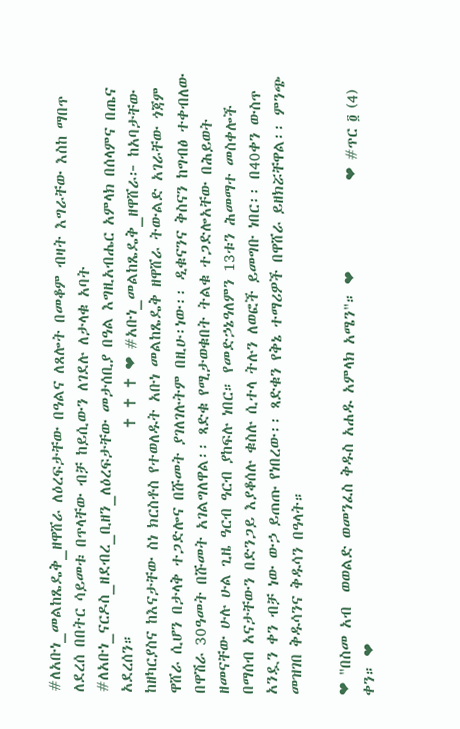#ለአቡነ_መልከጼዴቅ_ዘዋሸራ ለዕረፍታቸው በዓልና ለጸሎት በመቆም ብዛት እግራቸው እስከ ማበጥ ለደረሰ በበትር ሳይመቱ በጥላቸው ብቻ ከይሲውን ለገደሉ ለታላቁ አባት #ለአቡነ_ናርዶስ_ዘደብረ_ቢዘን_ለዕረፍታቸው መታሰቢያ በዓል እግዚአብሔር አምላክ በሰላምና በጤና አደረሰን።                             ✝ ✝ ✝ ❤ #አቡነ_መልከጼዴቅ_ዘዋሸራ፦ ከአባታቸው ከዘካርያስና ከእናታቸው ስነ ክርስቶስ የተወለዱት አቡነ መልከጼዴቅ ዘዋሸራ ትውልድ አገራቸው ጎጃም ዋሸራ ሲሆን በታላቅ ተጋድሎና በሹመት ያገለገሉትም በዚሁ፡ነው፡፡ ዲቁናንና ቅስናን ከግብፅ ተቀብለው በዋሽራ 30ዓመት በሹመት አገልግለዋል፡፡ ጻድቁ የሚታወቁበት ትልቁ ተጋድሎአቸው በሕይወት ዘመናቸው ሁሉ ሁል ጊዜ ዓርብ ዓርብ ያከፍሉ ነበር። የመድኃኔዓለምን 13ቱን ሕመማተ መስቀሎች በማሰብ አናታቸውን በድንጋይ እያቆሰሉ ቁስሉ ሲተላ ትሉን ለወፎች ይመግቡ ነበር፡፡ በ40ቀን ውስጥ አንዷን ቀን ብቻ ነው ውኃ ይጠጡ የነበረው፡፡ ጻድቁን የቅኔ ተማሪዎች በዋሸራ ይዘክሯቸዋል፡፡ ምንጭ መዝገበ ቅዱሳንና ቅዱሳን በዓላት።

❤ "በስመ አብ  ወወልድ ወመንፈስ ቅዱስ አሐዱ አምላክ አሜን"። ❤             ❤ #ጥር ፬ (4) ቀን። ❤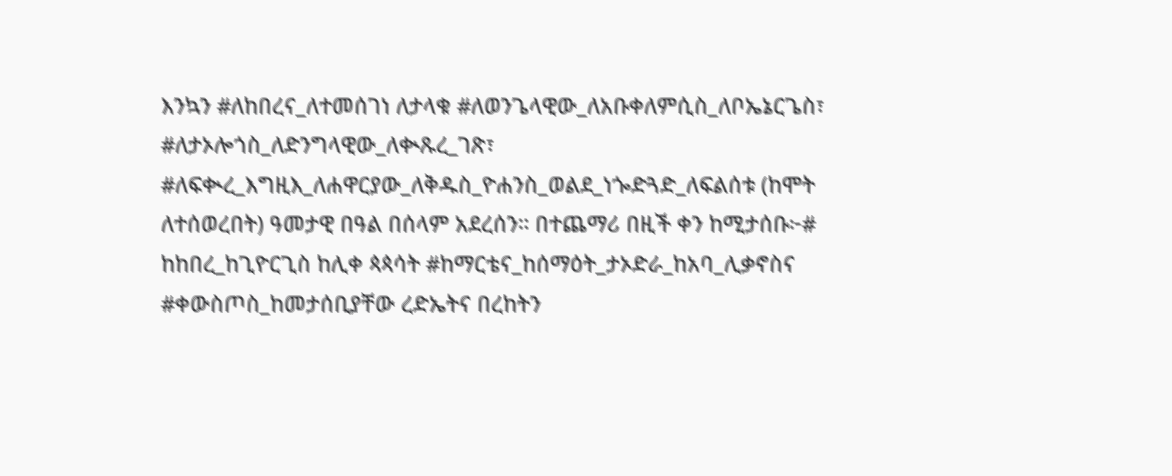እንኳን #ለከበረና_ለተመሰገነ ለታላቁ #ለወንጌላዊው_ለአቡቀለምሲስ_ለቦኤኔርጌስ፣ #ለታኦሎጎስ_ለድንግላዊው_ለቊጹረ_ገጽ፣ #ለፍቊረ_እግዚእ_ለሐዋርያው_ለቅዱስ_ዮሐንስ_ወልደ_ነጐድጓድ_ለፍልሰቱ (ከሞት ለተሰወረበት) ዓመታዊ በዓል በሰላም አደረሰን። በተጨማሪ በዚች ቀን ከሚታሰቡ፦# ከከበረ_ከጊዮርጊስ ከሊቀ ጳጳሳት #ከማርቴና_ከሰማዕት_ታኦድራ_ከአባ_ሊቃኖስና #ቀውስጦስ_ከመታሰቢያቸው ረድኤትና በረከትን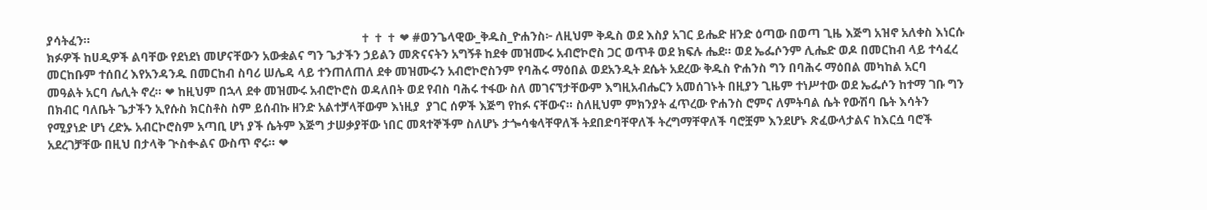ያሳትፈን።                                                                                          ✝ ✝ ✝ ❤ #ወንጌላዊው_ቅዱስ_ዮሐንስ፦ ለዚህም ቅዱስ ወደ እስያ አገር ይሔድ ዘንድ ዕጣው በወጣ ጊዜ እጅግ አዝኖ አለቀስ እነርሱ ክፉዎች ከሀዲዎች ልባቸው የደነደነ መሆናቸውን አውቋልና ግን ጌታችን ኃይልን መጽናናትን አግኝቶ ከደቀ መዝሙሩ አብሮኮሮስ ጋር ወጥቶ ወደ ክፍሉ ሔደ። ወደ ኤፌሶንም ሊሔድ ወዶ በመርከብ ላይ ተሳፈረ መርከቡም ተሰበረ እየአንዳንዱ በመርከብ ስባሪ ሠሌዳ ላይ ተንጠለጠለ ደቀ መዝሙሩን አብሮኮሮስንም የባሕሩ ማዕበል ወደአንዲት ደሴት አደረው ቅዱስ ዮሐንስ ግን በባሕሩ ማዕበል መካከል አርባ መዓልት አርባ ሌሊት ኖረ። ❤ ከዚህም በኋላ ደቀ መዝሙሩ አብሮኮሮስ ወዳለበት ወደ የብስ ባሕሩ ተፋው ስለ መገናኘታቸውም እግዚአብሔርን አመሰገኑት በዚያን ጊዜም ተነሥተው ወደ ኤፌሶን ከተማ ገቡ ግን በክብር ባለቤት ጌታችን ኢየሱስ ክርስቶስ ስም ይሰብኩ ዘንድ አልተቻላቸውም እነዚያ  ያገር ሰዎች እጅግ የከፉ ናቸውና። ስለዚህም ምክንያት ፈጥረው ዮሐንስ ሮምና ለምትባል ሴት የውሽባ ቤት እሳትን የሚያነድ ሆነ ረድኡ አብርኮሮስም አጣቢ ሆነ ያች ሴትም እጅግ ታሠቃያቸው ነበር መጻተኞችም ስለሆኑ ታጐሳቁላቸዋለች ትደበድባቸዋለች ትረግማቸዋለች ባሮቿም እንደሆኑ ጽፈውላታልና ከእርሷ ባሮች አደረገቻቸው በዚህ በታላቅ ጒስቊልና ውስጥ ኖሩ። ❤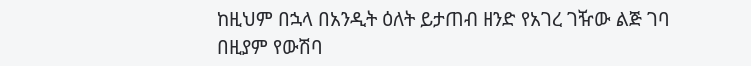ከዚህም በኋላ በአንዲት ዕለት ይታጠብ ዘንድ የአገረ ገዥው ልጅ ገባ በዚያም የውሽባ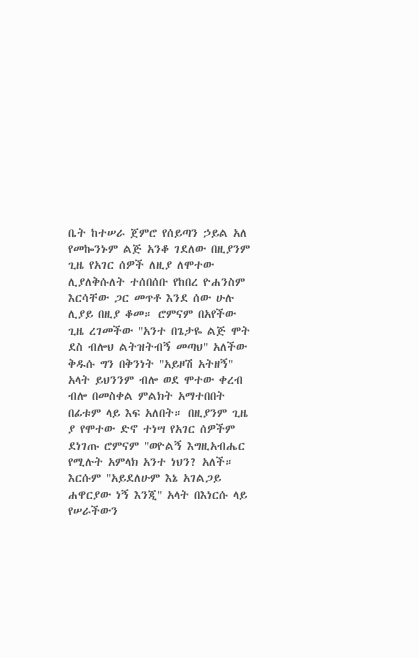ቤት ከተሠራ ጀምሮ የሰይጣን ኃይል አለ የመኰንኑም ልጅ አንቆ ገደለው በዚያንም ጊዜ የአገር ሰዎች ለዚያ ለሞተው ሊያለቅሱለት ተሰበሰቡ የከበረ ዮሐንስም እርሳቸው ጋር መጥቶ እንደ ሰው ሁሉ ሊያይ በዚያ ቆመ። ሮምናም በአየችው ጊዜ ረገመችው "አንተ በጌታዬ ልጅ ሞት ደስ ብሎህ ልትዝትብኝ መጣህ" አለችው ቅዱሱ ግን በቅንነት "አይዞሽ አትዘኝ" አላት ይህንንም ብሎ ወደ ሞተው ቀረብ ብሎ በመስቀል ምልክት አማተበበት በፊቱም ላይ እፍ አለበት። በዚያንም ጊዜ ያ የሞተው ድኖ ተነሣ የአገር ሰዎችም ደነገጡ ሮምናም "ወዮልኝ እግዚአብሔር የሚሉት አምላክ አንተ ነህን? አለች። እርሱም "አይደለሁም እኔ አገልጋይ ሐዋርያው ነኝ እንጂ" አላት በእነርሱ ላይ የሠራችውን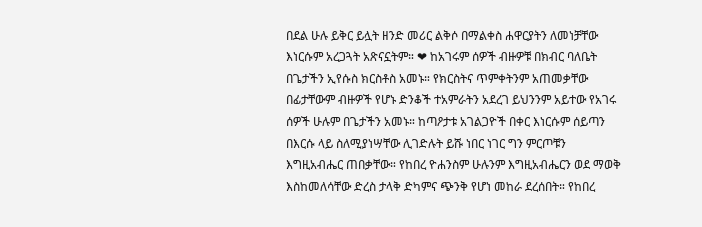በደል ሁሉ ይቅር ይሏት ዘንድ መሪር ልቅሶ በማልቀስ ሐዋርያትን ለመነቻቸው እነርሱም አረጋጓት አጽናኗትም። ❤ ከአገሩም ሰዎች ብዙዎቹ በክብር ባለቤት በጌታችን ኢየሱስ ክርስቶስ አመኑ። የክርስትና ጥምቀትንም አጠመቃቸው በፊታቸውም ብዙዎች የሆኑ ድንቆች ተአምራትን አደረገ ይህንንም አይተው የአገሩ ሰዎች ሁሉም በጌታችን አመኑ። ከጣዖታቱ አገልጋዮች በቀር እነርሱም ሰይጣን በእርሱ ላይ ስለሚያነሣቸው ሊገድሉት ይሹ ነበር ነገር ግን ምርጦቹን እግዚአብሔር ጠበቃቸው። የከበረ ዮሐንስም ሁሉንም እግዚአብሔርን ወደ ማወቅ እስከመለሳቸው ድረስ ታላቅ ድካምና ጭንቅ የሆነ መከራ ደረሰበት። የከበረ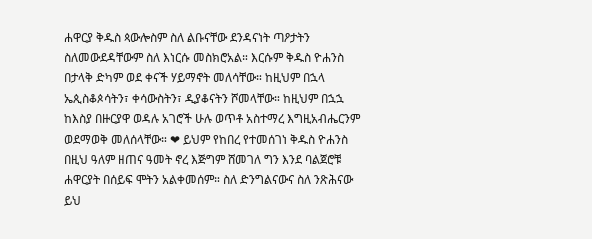ሐዋርያ ቅዱስ ጳውሎስም ስለ ልቡናቸው ደንዳናነት ጣዖታትን ስለመውደዳቸውም ስለ እነርሱ መስክሮአል። እርሱም ቅዱስ ዮሐንስ በታላቅ ድካም ወደ ቀናች ሃይማኖት መለሳቸው። ከዚህም በኋላ ኤጲስቆጶሳትን፣ ቀሳውስትን፣ ዲያቆናትን ሾመላቸው። ከዚህም በኋኋ ከእስያ በዙርያዋ ወዳሉ አገሮች ሁሉ ወጥቶ አስተማረ እግዚአብሔርንም ወደማወቅ መለሰላቸው። ❤ ይህም የከበረ የተመሰገነ ቅዱስ ዮሐንስ በዚህ ዓለም ዘጠና ዓመት ኖረ እጅግም ሸመገለ ግን እንደ ባልጀሮቹ ሐዋርያት በሰይፍ ሞትን አልቀመሰም። ስለ ድንግልናውና ስለ ንጽሕናው ይህ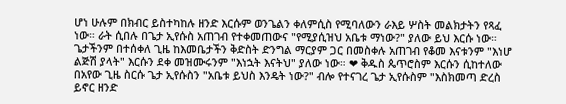ሆነ ሁሉም በክብር ይስተካከሉ ዘንድ እርሱም ወንጌልን ቀለምሲስ የሚባለውን ራእይ ሦስት መልክታትን የጻፈ ነው። ራት ሲበሉ በጌታ ኢየሱስ አጠገብ የተቀመጠውና "የሚያሲዝህ አቤቱ ማነው?" ያለው ይህ እርሱ ነው። ጌታችንም በተሰቀለ ጊዜ ከእመቤታችን ቅድስት ድንግል ማርያም ጋር በመስቀሉ አጠገብ የቆመ እናቱንም "እነሆ ልጅሽ ያላት" እርሱን ደቀ መዝሙሩንም "እነኋት እናትህ" ያለው ነው። ❤ ቅዱስ ጴጥሮስም እርሱን ሲከተለው በአየው ጊዜ ስርሱ ጌታ ኢየሱስን "አቤቱ ይህስ እንዴት ነው?" ብሎ የተናገረ ጌታ ኢየሱስም "እስክመጣ ድረስ ይኖር ዘንድ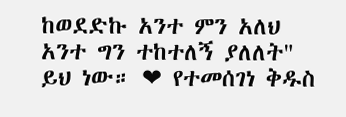ከወደድኩ አንተ ምን አለህ አንተ ግን ተከተለኝ ያለለት" ይህ ነው። ❤ የተመሰገነ ቅዱስ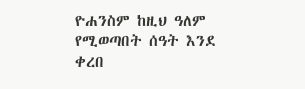ዮሐንስም ከዚህ ዓለም የሚወጣበት ሰዓት እንደ ቀረበ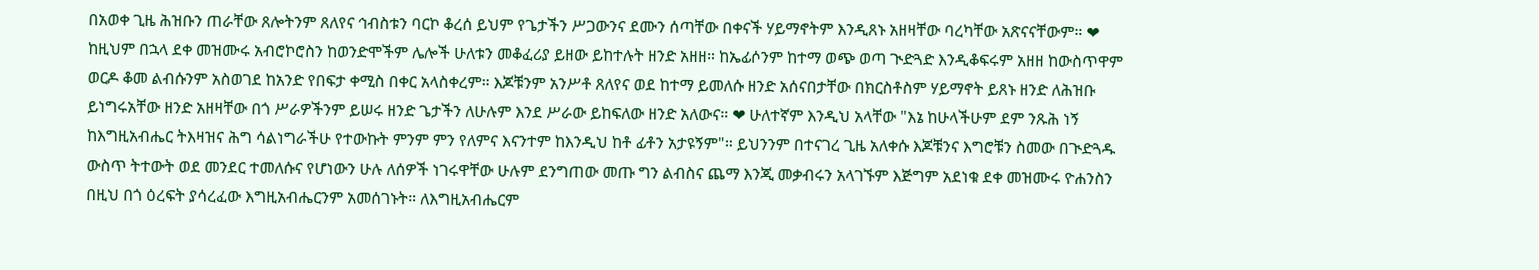በአወቀ ጊዜ ሕዝቡን ጠራቸው ጸሎትንም ጸለየና ኅብስቱን ባርኮ ቆረሰ ይህም የጌታችን ሥጋውንና ደሙን ሰጣቸው በቀናች ሃይማኖትም እንዲጸኑ አዘዛቸው ባረካቸው አጽናናቸውም። ❤ ከዚህም በኋላ ደቀ መዝሙሩ አብሮኮሮስን ከወንድሞችም ሌሎች ሁለቱን መቆፈሪያ ይዘው ይከተሉት ዘንድ አዘዘ። ከኤፊሶንም ከተማ ወጭ ወጣ ጒድጓድ እንዲቆፍሩም አዘዘ ከውስጥዋም ወርዶ ቆመ ልብሱንም አስወገደ ከአንድ የበፍታ ቀሚስ በቀር አላስቀረም። እጆቹንም አንሥቶ ጸለየና ወደ ከተማ ይመለሱ ዘንድ አሰናበታቸው በክርስቶስም ሃይማኖት ይጸኑ ዘንድ ለሕዝቡ ይነግሩአቸው ዘንድ አዘዛቸው በጎ ሥራዎችንም ይሠሩ ዘንድ ጌታችን ለሁሉም እንደ ሥራው ይከፍለው ዘንድ አለውና። ❤ ሁለተኛም እንዲህ አላቸው "እኔ ከሁላችሁም ደም ንጹሕ ነኝ ከእግዚአብሔር ትእዛዝና ሕግ ሳልነግራችሁ የተውኩት ምንም ምን የለምና እናንተም ከእንዲህ ከቶ ፊቶን አታዩኝም"። ይህንንም በተናገረ ጊዜ አለቀሱ እጆቹንና እግሮቹን ስመው በጒድጓዱ ውስጥ ትተውት ወደ መንደር ተመለሱና የሆነውን ሁሉ ለሰዎች ነገሩዋቸው ሁሉም ደንግጠው መጡ ግን ልብስና ጨማ እንጂ መቃብሩን አላገኙም እጅግም አደነቁ ደቀ መዝሙሩ ዮሐንስን በዚህ በጎ ዕረፍት ያሳረፈው እግዚአብሔርንም አመሰገኑት። ለእግዚአብሔርም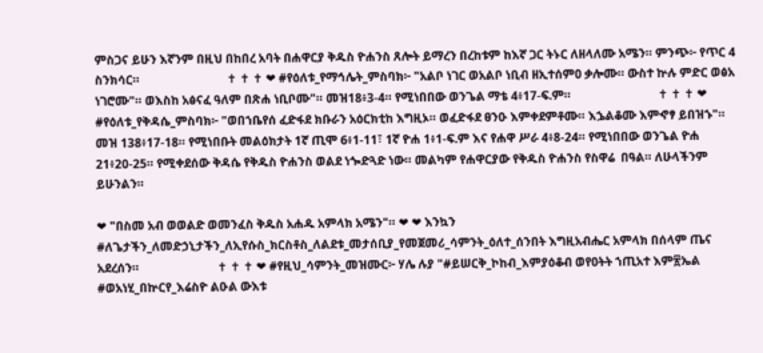ምስጋና ይሁን እኛንም በዚህ በከበረ አባት በሐዋርያ ቅዱስ ዮሐንስ ጸሎት ይማረን በረከቱም ከእኛ ጋር ትኑር ለዘላለሙ አሜን። ምንጭ፦ የጥር 4 ስንክሳር።                             ✝ ✝ ✝ ❤ #የዕለቱ_የማኅሌት_ምስባክ፦ "አልቦ ነገር ወአልቦ ነቢብ ዘኢተሰምዐ ቃሎሙ። ውስተ ኵሉ ምድር ወፅአ ነገሮሙ"። ወእስከ አፅናፈ ዓለም በጽሐ ነቢቦሙ"። መዝ18፥3-4። የሚነበበው ወንጌል ማቴ 4፥17-ፍ.ም።                             ✝ ✝ ✝ ❤ #የዕለቱ_የቅዳሴ_ምስባክ፦ "ወበኀቤየሰ ፈድፋደ ክቡራን አዕርክቲከ እግዚኦ። ወፈድፋደ ፀንዑ እምቀደምቶሙ። እኌልቆሙ እምኆፃ ይበዝኁ"። መዝ 138፥17-18። የሚነበቡት መልዕክታት 1ኛ ጢሞ 6፥1-11፣ 1ኛ ዮሐ 1፥1-ፍ.ም እና የሐዋ ሥራ 4፥8-24። የሚነበበው ወንጌል ዮሐ 21፥20-25። የሚቀደሰው ቅዳሴ የቅዱስ ዮሐንስ ወልደ ነጐድጓድ ነው። መልካም የሐዋርያው የቅዱስ ዮሐንስ የስዋሬ  በዓል። ለሁላችንም ይሁንልን።

❤ "በስመ አብ ወወልድ ወመንፈስ ቅዱስ አሐዱ አምላክ አሜን"። ❤ ❤ እንኳን #ለጌታችን_ለመድኃኒታችን_ለኢየሱስ_ክርስቶስ_ለልደቱ_መታሰቢያ_የመጀመሪ_ሳምንት_ዕለተ_ሰንበት እግዚአብሔር አምላክ በሰላም ጤና አደረሰን።                          ✝ ✝ ✝ ❤ #የዚህ_ሳምንት_መዝሙር፦ ሃሌ ሉያ "#ይሠርቅ_ኮከብ_እምያዕቆብ ወየዐትት ኀጢአተ እም፳ኤል #ወአነሂ_በኵርየ_እሬስዮ ልዑል ውእቱ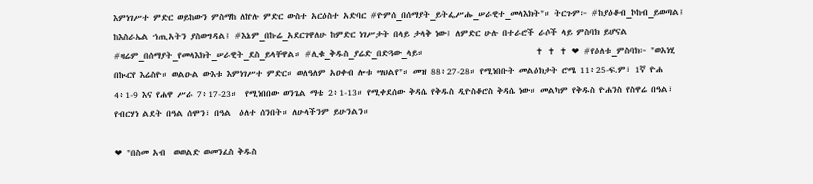እምነገሥተ ምድር ወይከውን ምስማከ ለኵሉ ምድር ውስተ አርዕስተ አድባር #ዮምሰ_በሰማያት_ይትፌሥሑ_ሠራዊተ_መላእክት"። ትርጉም፦ #ከያዕቆብ_ኮከብ_ይወጣል፤ ከእስራኤል ኀጢአትን ያስወግዳል፤ #እኔም_በኩሬ_አደርገዋለሁ ከምድር ነገሥታት በላይ ታላቅ ነው፤ ለምድር ሁሉ በተራሮች ራሶች ላይ ምስባክ ይሆናል #ዛሬም_በሰማያት_የመላእክት_ሠራዊት_ደስ_ይላቸዋል። #ሊቁ_ቅዱስ_ያሬድ_በድጓው_ላይ።                            ✝ ✝ ✝ ❤ #የዕለቱ_ምስባክ፦ "ወአነሂ በኲርየ እሬስዮ። ወልዑል ውእቱ እምነገሥተ ምድር። ወለዓለም አዐቀብ ሎቱ ሣህልየ"። መዝ 88፥27-28። የሚነበቡት መልዕክታት ሮሜ 11፥25-ፍ.ም፣ 1ኛ ዮሐ 4፥1-9 እና የሐዋ ሥራ 7፥17-23።  የሚነበበው ወንጌል ማቴ 2፥1-13። የሚቀደሰው ቅዳሴ የቅዱስ ዲዮስቆሮስ ቅዳሴ ነው። መልካም የቅዱስ ዮሐንስ የስዋሬ በዓል፣ የብርሃነ ልደት በዓል ሰሞን፣ በዓል  ዕለተ ሰንበት። ለሁላችንም ይሁንልን።

❤ "በስመ አብ  ወወልድ ወመንፈስ ቅዱስ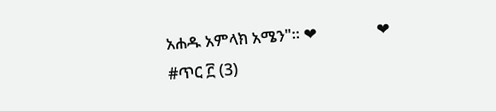አሐዱ አምላክ አሜን"። ❤               ❤ #ጥር ፫ (3)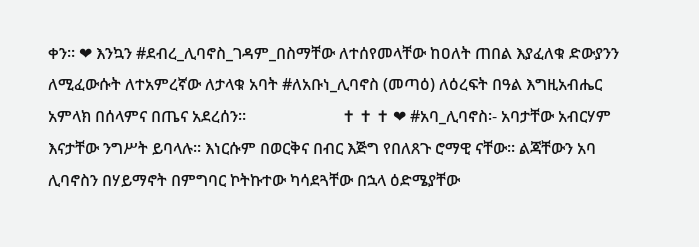ቀን። ❤ እንኳን #ደብረ_ሊባኖስ_ገዳም_በስማቸው ለተሰየመላቸው ከዐለት ጠበል እያፈለቁ ድውያንን ለሚፈውሱት ለተአምረኛው ለታላቁ አባት #ለአቡነ_ሊባኖስ (መጣዕ) ለዕረፍት በዓል እግዚአብሔር አምላክ በሰላምና በጤና አደረሰን።                        ✝ ✝ ✝ ❤ #አባ_ሊባኖስ፡- አባታቸው አብርሃም እናታቸው ንግሥት ይባላሉ፡፡ እነርሱም በወርቅና በብር እጅግ የበለጸጉ ሮማዊ ናቸው፡፡ ልጃቸውን አባ ሊባኖስን በሃይማኖት በምግባር ኮትኩተው ካሳደጓቸው በኋላ ዕድሜያቸው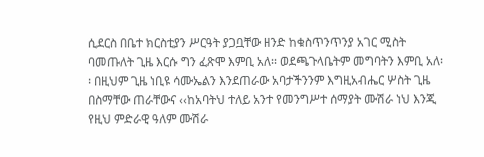ሲደርስ በቤተ ክርስቲያን ሥርዓት ያጋቧቸው ዘንድ ከቁስጥንጥንያ አገር ሚስት ባመጡለት ጊዜ እርሱ ግን ፈጽሞ እምቢ አለ፡፡ ወደጫጉላቤትም መግባትን እምቢ አለ፡፡ በዚህም ጊዜ ነቢዩ ሳሙኤልን እንደጠራው አባታችንንም እግዚአብሔር ሦስት ጊዜ በስማቸው ጠራቸውና ‹‹ከአባትህ ተለይ አንተ የመንግሥተ ሰማያት ሙሽራ ነህ እንጂ የዚህ ምድራዊ ዓለም ሙሽራ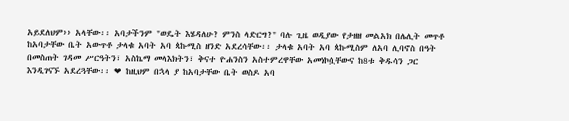አይደለህም›› አላቸው፡፡ አባታችንም "ወዴት እሄዳለሁ? ምንስ ላድርግ?" ባሉ ጊዜ ወዲያው የታዘዘ መልአክ በሌሊት መጥቶ ከአባታቸው ቤት አውጥቶ ታላቁ አባት አባ ጳኩሚስ ዘንድ አደረሳቸው፡፡ ታላቁ አባት አባ ጳኩሚስም ለአባ ሊባኖስ በዓት በመስጠት ገዳመ ሥርዓትን፣ አስኬማ መላእክትን፣ ቅናተ ዮሐንስን አስተምረዋቸው አመነኮሷቸውና ከ8ቱ ቅዱሳን ጋር እንዲገናኙ አደረጓቸው፡፡ ❤ ከዚህም በኋላ ያ ከአባታቸው ቤት ወስዶ አባ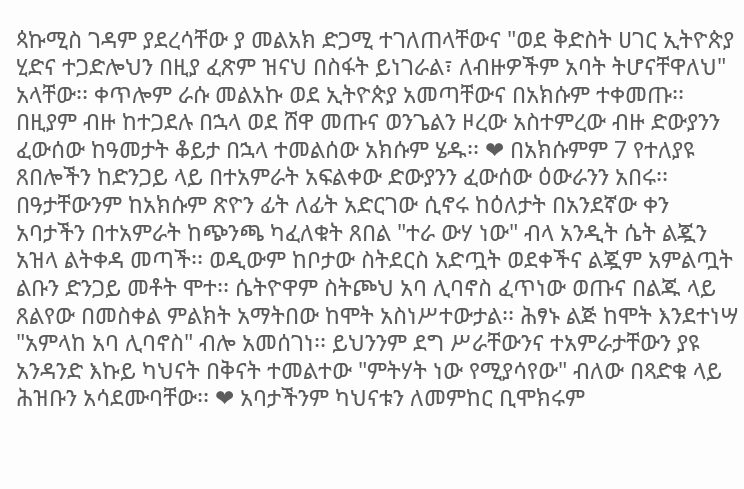ጳኩሚስ ገዳም ያደረሳቸው ያ መልአክ ድጋሚ ተገለጠላቸውና "ወደ ቅድስት ሀገር ኢትዮጵያ ሂድና ተጋድሎህን በዚያ ፈጽም ዝናህ በስፋት ይነገራል፣ ለብዙዎችም አባት ትሆናቸዋለህ" አላቸው፡፡ ቀጥሎም ራሱ መልአኩ ወደ ኢትዮጵያ አመጣቸውና በአክሱም ተቀመጡ፡፡ በዚያም ብዙ ከተጋደሉ በኋላ ወደ ሸዋ መጡና ወንጌልን ዞረው አስተምረው ብዙ ድውያንን ፈውሰው ከዓመታት ቆይታ በኋላ ተመልሰው አክሱም ሄዱ፡፡ ❤ በአክሱምም 7 የተለያዩ ጸበሎችን ከድንጋይ ላይ በተአምራት አፍልቀው ድውያንን ፈውሰው ዕውራንን አበሩ፡፡ በዓታቸውንም ከአክሱም ጽዮን ፊት ለፊት አድርገው ሲኖሩ ከዕለታት በአንደኛው ቀን አባታችን በተአምራት ከጭንጫ ካፈለቁት ጸበል "ተራ ውሃ ነው" ብላ አንዲት ሴት ልጇን አዝላ ልትቀዳ መጣች፡፡ ወዲውም ከቦታው ስትደርስ አድጧት ወደቀችና ልጇም አምልጧት ልቡን ድንጋይ መቶት ሞተ፡፡ ሴትዮዋም ስትጮህ አባ ሊባኖስ ፈጥነው ወጡና በልጁ ላይ ጸልየው በመስቀል ምልክት አማትበው ከሞት አስነሥተውታል፡፡ ሕፃኑ ልጅ ከሞት እንደተነሣ "አምላከ አባ ሊባኖስ" ብሎ አመሰገነ፡፡ ይህንንም ደግ ሥራቸውንና ተአምራታቸውን ያዩ አንዳንድ እኩይ ካህናት በቅናት ተመልተው "ምትሃት ነው የሚያሳየው" ብለው በጻድቁ ላይ ሕዝቡን አሳደሙባቸው፡፡ ❤ አባታችንም ካህናቱን ለመምከር ቢሞክሩም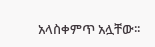አላስቀምጥ አሏቸው፡፡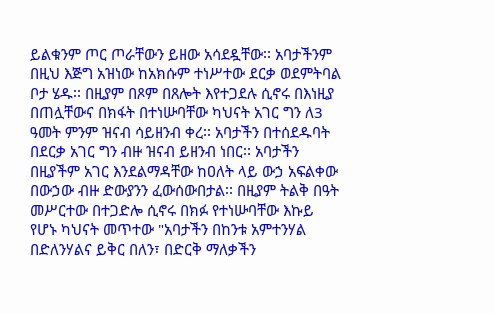ይልቁንም ጦር ጦራቸውን ይዘው አሳደዷቸው፡፡ አባታችንም በዚህ እጅግ አዝነው ከአክሱም ተነሥተው ደርቃ ወደምትባል ቦታ ሄዱ፡፡ በዚያም በጾም በጸሎት እየተጋደሉ ሲኖሩ በእነዚያ በጠሏቸውና በክፋት በተነሡባቸው ካህናት አገር ግን ለ3 ዓመት ምንም ዝናብ ሳይዘንብ ቀረ፡፡ አባታችን በተሰደዱባት በደርቃ አገር ግን ብዙ ዝናብ ይዘንብ ነበር፡፡ አባታችን በዚያችም አገር እንደልማዳቸው ከዐለት ላይ ውኃ አፍልቀው በውኃው ብዙ ድውያንን ፈውሰውበታል፡፡ በዚያም ትልቅ በዓት መሥርተው በተጋድሎ ሲኖሩ በክፉ የተነሡባቸው እኩይ የሆኑ ካህናት መጥተው "አባታችን በከንቱ አምተንሃል በድለንሃልና ይቅር በለን፣ በድርቅ ማለቃችን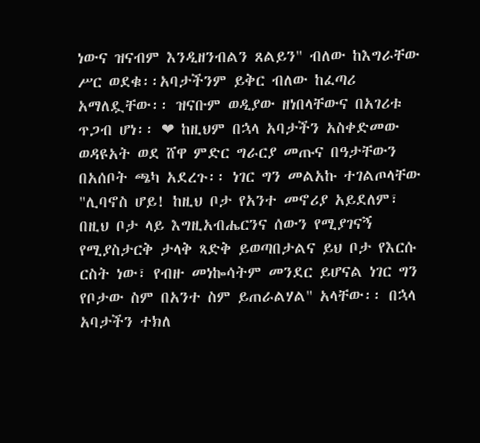ነውና ዝናብም እንዲዘንብልን ጸልይን" ብለው ከእግራቸው ሥር ወደቁ፡፡አባታችንም ይቅር ብለው ከፈጣሪ አማለዷቸው፡፡ ዝናቡም ወዲያው ዘነበላቸውና በአገሪቱ ጥጋብ ሆነ፡፡ ❤ ከዚህም በኋላ አባታችን አስቀድመው ወዳዩአት ወደ ሸዋ ምድር ግራርያ መጡና በዓታቸውን በአሰቦት ጫካ አደረጉ፡፡ ነገር ግን መልአኩ ተገልጦላቸው "ሊባኖስ ሆይ! ከዚህ ቦታ የአንተ መኖሪያ አይደለም፣ በዚህ ቦታ ላይ እግዚአብሔርንና ሰውን የሚያገናኝ የሚያስታርቅ ታላቅ ጻድቅ ይወጣበታልና ይህ ቦታ የእርሱ ርስት ነው፣ የብዙ መነኰሳትም መንደር ይሆናል ነገር ግን የቦታው ስም በአንተ ስም ይጠራልሃል" አላቸው፡፡ በኋላ አባታችን ተክለ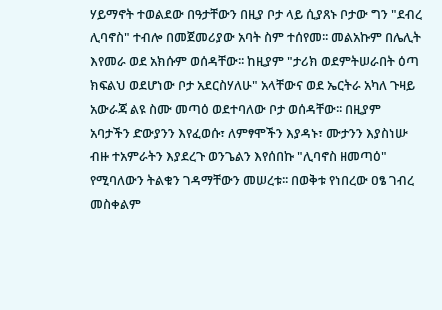ሃይማኖት ተወልደው በዓታቸውን በዚያ ቦታ ላይ ሲያጸኑ ቦታው ግን "ደብረ ሊባኖስ" ተብሎ በመጀመሪያው አባት ስም ተሰየመ፡፡ መልአኩም በሌሊት እየመራ ወደ አክሱም ወሰዳቸው፡፡ ከዚያም "ታሪክ ወደምትሠራበት ዕጣ ክፍልህ ወደሆነው ቦታ አደርስሃለሁ" አላቸውና ወደ ኤርትራ አካለ ጉዛይ አውራጃ ልዩ ስሙ መጣዕ ወደተባለው ቦታ ወሰዳቸው፡፡ በዚያም አባታችን ድውያንን እየፈወሱ፣ ለምፃሞችን እያዳኑ፣ ሙታንን እያስነሡ ብዙ ተአምራትን እያደረጉ ወንጌልን እየሰበኩ "ሊባኖስ ዘመጣዕ" የሚባለውን ትልቁን ገዳማቸውን መሠረቱ፡፡ በወቅቱ የነበረው ዐፄ ገብረ መስቀልም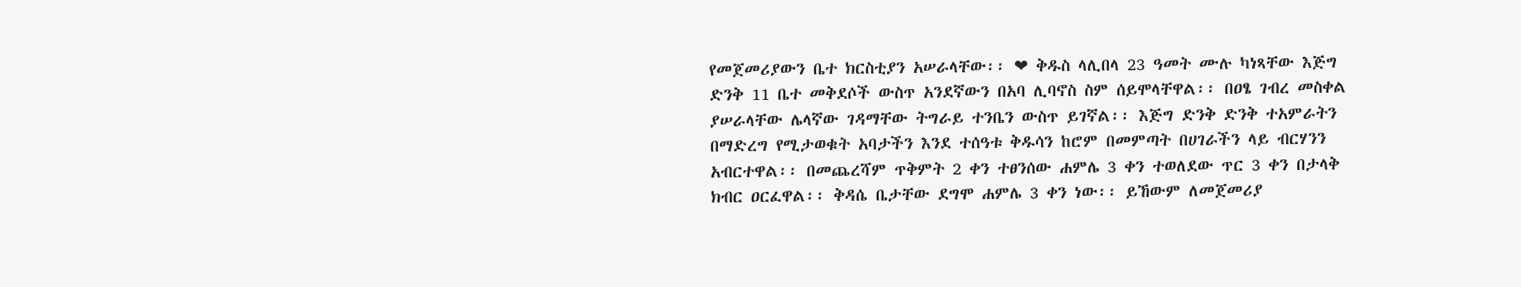የመጀመሪያውን ቤተ ክርስቲያን አሠራላቸው፡፡ ❤ ቅዱስ ላሊበላ 23 ዓመት ሙሉ ካነጻቸው እጅግ ድንቅ 11 ቤተ መቅደሶች ውስጥ አንደኛውን በአባ ሊባኖስ ስም ሰይሞላቸዋል፡፡ በዐፄ ገብረ መስቀል ያሠራላቸው ሌላኛው ገዳማቸው ትግራይ ተንቤን ውስጥ ይገኛል፡፡ እጅግ ድንቅ ድንቅ ተአምራትን በማድረግ የሚታወቁት አባታችን እንደ ተሰዓቱ ቅዱሳን ከሮም በመምጣት በሀገራችን ላይ ብርሃንን አብርተዋል፡፡ በመጨረሻም ጥቅምት 2 ቀን ተፀንሰው ሐምሌ 3 ቀን ተወለደው ጥር 3 ቀን በታላቅ ክብር ዐርፈዋል፡፡ ቅዳሴ ቤታቸው ደግሞ ሐምሌ 3 ቀን ነው፡፡ ይኸውም ለመጀመሪያ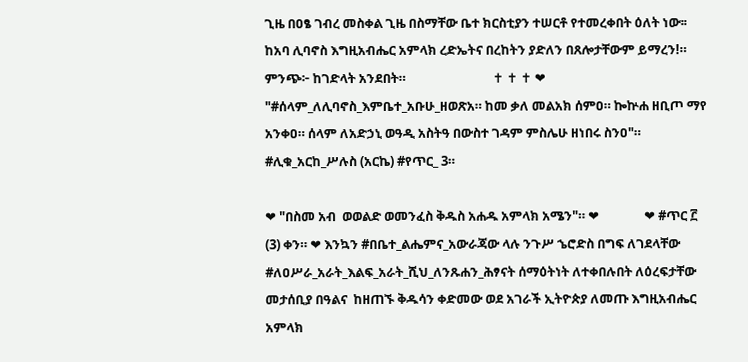ጊዜ በዐፄ ገብረ መስቀል ጊዜ በስማቸው ቤተ ክርስቲያን ተሠርቶ የተመረቀበት ዕለት ነው፡፡ ከአባ ሊባኖስ እግዚአብሔር አምላክ ረድኤትና በረከትን ያድለን በጸሎታቸውም ይማረን!። ምንጭ፦ ከገድላት አንደበት።                             ✝ ✝ ✝ ❤ "#ሰላም_ለሊባኖስ_እምቤተ_አቡሁ_ዘወጽአ። ከመ ቃለ መልአክ ሰምዐ። ኰኵሐ ዘቢጦ ማየ አንቀዐ። ሰላም ለአድኃኒ ወዓዲ አስትዓ በውስተ ገዳም ምስሌሁ ዘነበሩ ስንዐ"። #ሊቁ_አርከ_ሥሉስ (አርኬ) #የጥር_ 3።

❤ "በስመ አብ  ወወልድ ወመንፈስ ቅዱስ አሐዱ አምላክ አሜን"። ❤               ❤ #ጥር ፫ (3) ቀን። ❤ እንኳን #በቤተ_ልሔምና_አውራጃው ላሉ ንጉሥ ኄሮድስ በግፍ ለገደላቸው #ለዐሥራ_አራት_እልፍ_አራት_ሺህ_ለንጹሐን_ሕፃናት ሰማዕትነት ለተቀበሉበት ለዕረፍታቸው መታሰቢያ በዓልና  ከዘጠኙ ቅዱሳን ቀድመው ወደ አገራች ኢትዮጵያ ለመጡ እግዚአብሔር አምላክ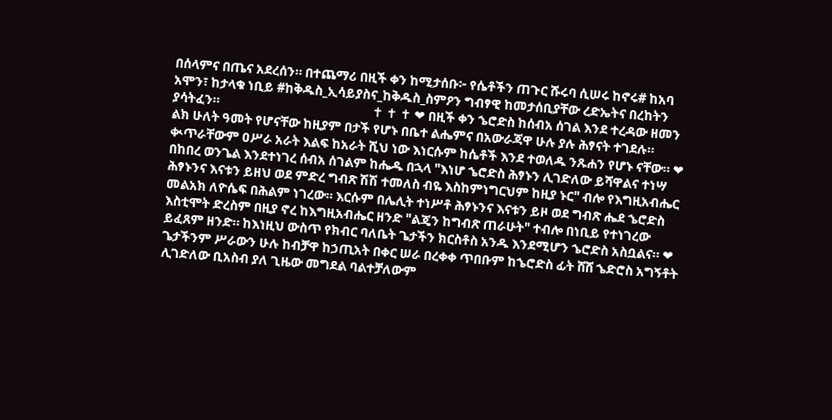በሰላምና በጤና አደረሰን። በተጨማሪ በዚች ቀን ከሚታሰቡ፦ የሴቶችን ጠጉር ሹሩባ ሲሠሩ ከኖሩ# ከአባ አሞን፣ ከታላቁ ነቢይ #ከቅዱስ_ኢሳይያስና_ከቅዱስ_ስምዖን ግብፃዊ ከመታሰቢያቸው ረድኤትና በረከትን ያሳትፈን።                                                   ✝ ✝ ✝ ❤ በዚች ቀን ኄሮድስ ከሰብአ ሰገል እንደ ተረዳው ዘመን ልክ ሁለት ዓመት የሆናቸው ከዚያም በታች የሆኑ በቤተ ልሔምና በአውራጃዋ ሁሉ ያሉ ሕፃናት ተገደሉ። ቊጥራቸውም ዐሥራ አራት እልፍ ከአራት ሺህ ነው እነርሱም ከሴቶች እንደ ተወለዱ ንጹሐን የሆኑ ናቸው። ❤ በከበረ ወንጌል እንደተነገረ ሰብአ ሰገልም ከሔዱ በኋላ "እነሆ ኄሮድስ ሕፃኑን ሊገድለው ይሻዋልና ተነሣ ሕፃኑንና እናቱን ይዘህ ወደ ምድረ ግብጽ ሽሽ ተመለስ ብዬ እስከምነግርህም ከዚያ ኑር" ብሎ የእግዚአብሔር መልአክ ለዮሴፍ በሕልም ነገረው። እርሱም በሌሊት ተነሥቶ ሕፃኑንና እናቱን ይዞ ወደ ግብጽ ሔደ ኄሮድስ እስቲሞት ድረስም በዚያ ኖረ ከእግዚአብሔር ዘንድ "ልጄን ከግብጽ ጠራሁት" ተብሎ በነቢይ የተነገረው ይፈጸም ዘንድ። ከእነዚህ ውስጥ የክብር ባለቤት ጌታችን ክርስቶስ አንዱ እንደሚሆን ኄሮድስ አስቧልና። ❤ ጌታችንም ሥራውን ሁሉ ከብቻዋ ከኃጢአት በቀር ሠራ በረቀቀ ጥበቡም ከኄሮድስ ፊት ሸሸ ኄድሮስ አግኝቶት ሊገድለው ቢአስብ ያለ ጊዜው መግደል ባልተቻለውም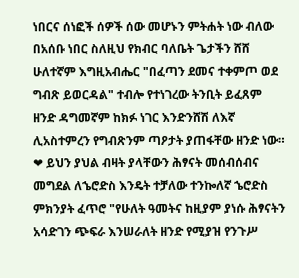ነበርና ሰነፎች ሰዎች ሰው መሆኑን ምትሐት ነው ብለው በአሰቡ ነበር ስለዚህ የክብር ባለቤት ጌታችን ሸሸ ሁለተኛም እግዚአብሔር "በፈጣን ደመና ተቀምጦ ወደ ግብጽ ይወርዳል" ተብሎ የተነገረው ትንቢት ይፈጸም ዘንድ ዳግመኛም ከክፉ ነገር እንድንሸሽ ለእኛ ሊአስተምረን የግብጽንም ጣዖታት ያጠፋቸው ዘንድ ነው። ❤ ይህን ያህል ብዛት ያላቸውን ሕፃናት መሰብሰብና መግደል ለኄሮድስ እንዴት ተቻለው ተንኰለኛ ኄሮድስ ምክንያት ፈጥሮ "የሁለት ዓመትና ከዚያም ያነሱ ሕፃናትን አሳድገን ጭፍራ እንሠራለት ዘንድ የሚያዝ የንጉሥ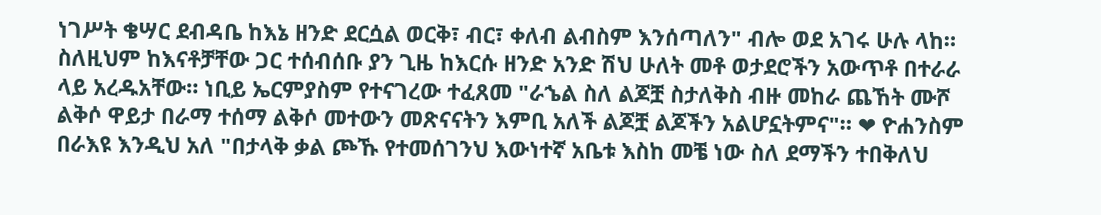ነገሥት ቄሣር ደብዳቤ ከእኔ ዘንድ ደርሷል ወርቅ፣ ብር፣ ቀለብ ልብስም እንሰጣለን" ብሎ ወደ አገሩ ሁሉ ላከ። ስለዚህም ከእናቶቻቸው ጋር ተሰብሰቡ ያን ጊዜ ከእርሱ ዘንድ አንድ ሽህ ሁለት መቶ ወታደሮችን አውጥቶ በተራራ ላይ አረዱአቸው። ነቢይ ኤርምያስም የተናገረው ተፈጸመ "ራኄል ስለ ልጆቿ ስታለቅስ ብዙ መከራ ጨኸት ሙሾ ልቅሶ ዋይታ በራማ ተሰማ ልቅሶ መተውን መጽናናትን እምቢ አለች ልጆቿ ልጆችን አልሆኗትምና"። ❤ ዮሐንስም በራእዩ እንዲህ አለ "በታላቅ ቃል ጮኹ የተመሰገንህ እውነተኛ አቤቱ እስከ መቼ ነው ስለ ደማችን ተበቅለህ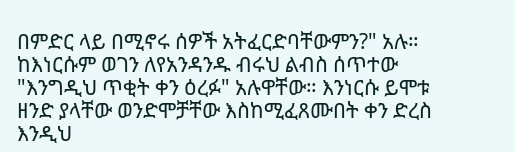በምድር ላይ በሚኖሩ ሰዎች አትፈርድባቸውምን?" አሉ። ከእነርሱም ወገን ለየአንዳንዱ ብሩህ ልብስ ሰጥተው "እንግዲህ ጥቂት ቀን ዕረፉ" አሉዋቸው። እንነርሱ ይሞቱ ዘንድ ያላቸው ወንድሞቻቸው እስከሚፈጸሙበት ቀን ድረስ እንዲህ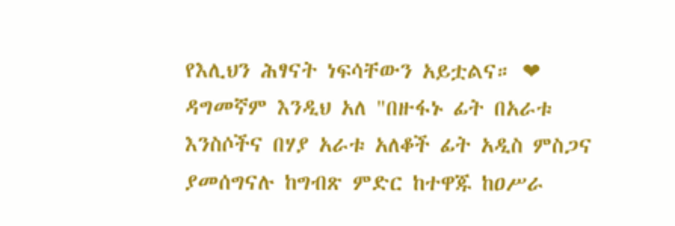የእሊህን ሕፃናት ነፍሳቸውን አይቷልና። ❤ ዳግመኛም እንዲህ አለ "በዙፋኑ ፊት በአራቱ እንስሶችና በሃያ አራቱ አለቆች ፊት አዲስ ምስጋና ያመሰግናሉ ከግብጽ ምድር ከተዋጁ ከዐሥራ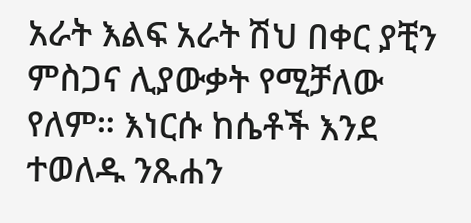አራት እልፍ አራት ሽህ በቀር ያቺን ምስጋና ሊያውቃት የሚቻለው የለም። እነርሱ ከሴቶች እንደ ተወለዱ ንጹሐን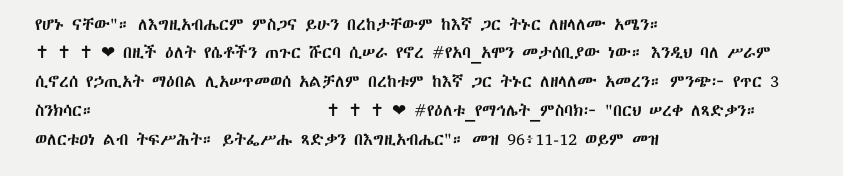የሆኑ ናቸው"። ለእግዚአብሔርም ምስጋና ይሁን በረከታቸውም ከእኛ ጋር ትኑር ለዘላለሙ አሜን።                                                                                ✝ ✝ ✝ ❤ በዚች ዕለት የሴቶችን ጠጉር ሹርባ ሲሠራ የኖረ #የአባ_አሞን መታሰቢያው ነው። እንዲህ ባለ ሥራም ሲኖረሰ የኃጢአት ማዕበል ሊአሠጥመወሰ አልቻለም በረከቱም ከእኛ ጋር ትኑር ለዘላለሙ አመረን። ምንጭ፦ የጥር 3 ስንክሳር።                             ✝ ✝ ✝ ❤ #የዕለቱ_የማኅሌት_ምስባክ፦ "በርህ ሠረቀ ለጻድቃን። ወለርቱዐነ ልብ ትፍሥሕት። ይትፌሥሑ ጻድቃን በእግዚአብሔር"። መዝ 96፥11-12 ወይም መዝ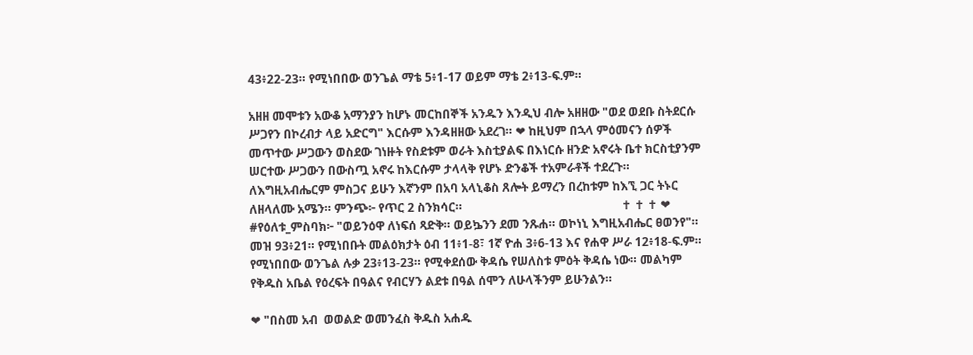43፥22-23። የሚነበበው ወንጌል ማቴ 5፥1-17 ወይም ማቴ 2፥13-ፍ.ም።

አዘዘ መሞቱን አውቆ አማንያን ከሆኑ መርከበኞች አንዱን እንዲህ ብሎ አዘዘው "ወደ ወደቡ ስትደርሱ ሥጋየን በኮረብታ ላይ አድርግ" እርሱም እንዳዘዘው አደረገ። ❤ ከዚህም በኋላ ምዕመናን ሰዎች መጥተው ሥጋውን ወስደው ገነዙት የስደቱም ወራት እስቲያልፍ በእነርሱ ዘንድ አኖሩት ቤተ ክርስቲያንም ሠርተው ሥጋውን በውስጧ አኖሩ ከእርሱም ታላላቅ የሆኑ ድንቆች ተአምራቶች ተደረጉ። ለእግዚአብሔርም ምስጋና ይሁን እኛንም በአባ አላኒቆስ ጸሎት ይማረን በረከቱም ከእኚ ጋር ትኑር ለዘላለሙ አሜን። ምንጭ፦ የጥር 2 ስንክሳር።                                                     ✝ ✝ ✝ ❤ #የዕለቱ_ምስባክ፦ "ወይንዕዋ ለነፍሰ ጻድቅ። ወይኴንን ደመ ንጹሐ። ወኮነኒ እግዚአብሔር ፀወንየ"። መዝ 93፥21። የሚነበቡት መልዕክታት ዕብ 11፥1-8፣ 1ኛ ዮሐ 3፥6-13 እና የሐዋ ሥራ 12፥18-ፍ.ም። የሚነበበው ወንጌል ሉቃ 23፥13-23። የሚቀደሰው ቅዳሴ የሠለስቱ ምዕት ቅዳሴ ነው። መልካም የቅዱስ አቤል የዕረፍት በዓልና የብርሃን ልደቱ በዓል ሰሞን ለሁላችንም ይሁንልን።

❤ "በስመ አብ  ወወልድ ወመንፈስ ቅዱስ አሐዱ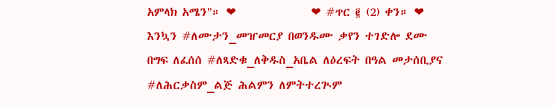አምላክ አሜን"። ❤               ❤ #ጥር ፪ (2) ቀን። ❤ እንኳን #ለሙታን_መዠመርያ በወንዱሙ ቃየን ተገድሎ ደሙ በግፍ ለፈሰሰ #ለጻድቁ_ለቅዱስ_አቤል ለዕረፍት በዓል መታሰቢያና #ለሕርቃስም_ልጅ ሕልምን ለምትተረጒም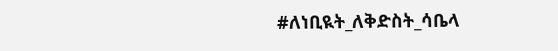#ለነቢዪት_ለቅድስት_ሳቤላ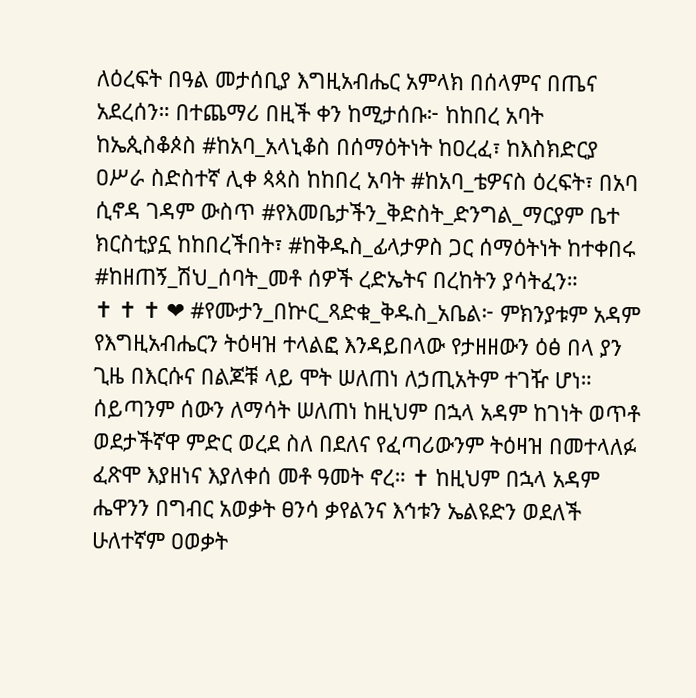ለዕረፍት በዓል መታሰቢያ እግዚአብሔር አምላክ በሰላምና በጤና አደረሰን። በተጨማሪ በዚች ቀን ከሚታሰቡ፦ ከከበረ አባት ከኤጲስቆጶስ #ከአባ_አላኒቆስ በሰማዕትነት ከዐረፈ፣ ከእስክድርያ ዐሥራ ስድስተኛ ሊቀ ጳጳስ ከከበረ አባት #ከአባ_ቴዎናስ ዕረፍት፣ በአባ ሲኖዳ ገዳም ውስጥ #የእመቤታችን_ቅድስት_ድንግል_ማርያም ቤተ ክርስቲያኗ ከከበረችበት፣ #ከቅዱስ_ፊላታዎስ ጋር ሰማዕትነት ከተቀበሩ #ከዘጠኝ_ሽህ_ሰባት_መቶ ሰዎች ረድኤትና በረከትን ያሳትፈን።                                                                         ✝ ✝ ✝ ❤ #የሙታን_በኵር_ጻድቁ_ቅዱስ_አቤል፦ ምክንያቱም አዳም የእግዚአብሔርን ትዕዛዝ ተላልፎ እንዳይበላው የታዘዘውን ዕፅ በላ ያን ጊዜ በእርሱና በልጆቹ ላይ ሞት ሠለጠነ ለኃጢአትም ተገዥ ሆነ። ሰይጣንም ሰውን ለማሳት ሠለጠነ ከዚህም በኋላ አዳም ከገነት ወጥቶ ወደታችኛዋ ምድር ወረደ ስለ በደለና የፈጣሪውንም ትዕዛዝ በመተላለፉ ፈጽሞ እያዘነና እያለቀሰ መቶ ዓመት ኖረ። ✝ ከዚህም በኋላ አዳም ሔዋንን በግብር አወቃት ፀንሳ ቃየልንና እኅቱን ኤልዩድን ወደለች ሁለተኛም ዐወቃት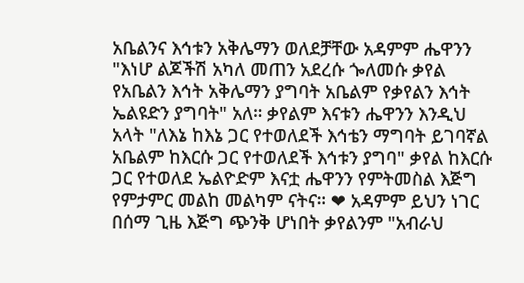አቤልንና እኅቱን አቅሌማን ወለደቻቸው አዳምም ሔዋንን "እነሆ ልጆችሽ አካለ መጠን አደረሱ ጐለመሱ ቃየል የአቤልን እኅት አቅሌማን ያግባት አቤልም የቃየልን እኅት ኤልዩድን ያግባት" አለ። ቃየልም እናቱን ሔዋንን እንዲህ አላት "ለእኔ ከእኔ ጋር የተወለደች እኅቴን ማግባት ይገባኛል አቤልም ከእርሱ ጋር የተወለደች እኅቱን ያግባ" ቃየል ከእርሱ ጋር የተወለደ ኤልዮድም እናቷ ሔዋንን የምትመስል እጅግ የምታምር መልከ መልካም ናትና። ❤ አዳምም ይህን ነገር በሰማ ጊዜ እጅግ ጭንቅ ሆነበት ቃየልንም "አብራህ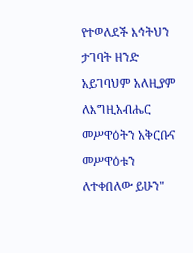የተወለደች እኅትህን ታገባት ዘንድ አይገባህም አለዚያም ለእግዚአብሔር መሥዋዕትን አቅርቡና መሥዋዕቱን ለተቀበለው ይሁን"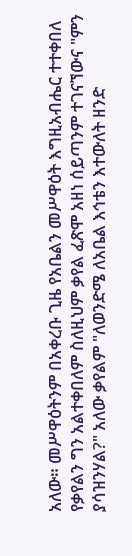አለው። መሥዋዕትንም በአቀረቡ ጊዜ የአቤልን መሥዋዕት እግዚአብሔር ተተቀበለ የቃየልን ግን አልተቀበለም ስለዚህም ቃየል ፈጽሞ አዘነ ሰይጣንም ተገናኘውና "ምን ያሳዝንሃል?" አለው ቃየልም "ለወንድሜ ለአቤል እኅቴን እተውለት ዘንድ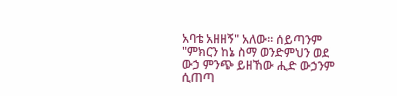አባቴ አዘዘኝ" አለው። ሰይጣንም "ምክርን ከኔ ስማ ወንድምህን ወደ ውኃ ምንጭ ይዘኸው ሒድ ውኃንም ሲጠጣ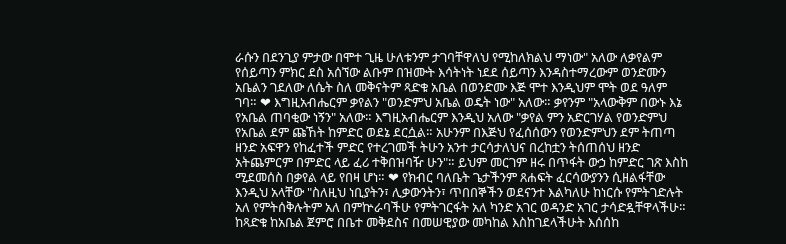ራሱን በደንጊያ ምታው በሞተ ጊዜ ሁለቱንም ታገባቸዋለህ የሚከለክልህ ማነው" አለው ለቃየልም የሰይጣን ምክር ደስ አሰኘው ልቡም በዝሙት እሳትነት ነደደ ሰይጣን እንዳስተማረውም ወንድሙን አቤልን ገደለው ለሴት ስለ መቅናትም ጻድቁ አቤል በወንድሙ እጅ ሞተ እንዲህም ሞት ወደ ዓለም ገባ። ❤ እግዚአብሔርም ቃየልን "ወንድምህ አቤል ወዴት ነው" አለው። ቃየንም "አላውቅም በውኑ እኔ የአቤል ጠባቂው ነኝን" አለው። እግዚአብሔርም እንዲህ አለው "ቃየል ምን አድርገሃል የወንድምህ የአቤል ደም ጩኸት ከምድር ወደኔ ደርሷል። አሁንም በእጅህ የፈሰሰውን የወንድምህን ደም ትጠጣ ዘንድ አፍዋን የከፈተች ምድር የተረገመች ትሁን አንተ ታርሳታለህና በረከቷን ትሰጠሰህ ዘንድ አትጨምርም በምድር ላይ ፈሪ ተቅበዝባዥ ሁን"። ይህም መርገም ዘሩ በጥፋት ውኃ ከምድር ገጽ እስከ ሚደመሰስ በቃየል ላይ የበዛ ሆነ። ❤ የክብር ባለቤት ጌታችንም ጸሐፍት ፈርሳውያንን ሲዘልፋቸው እንዲህ አላቸው "ስለዚህ ነቢያትን፣ ሊቃውንትን፣ ጥበበኞችን ወደናንተ እልካለሁ ከነርሱ የምትገድሉት አለ የምትሰቅሉትም አለ በምኵራባችሁ የምትገርፋት አለ ካንድ አገር ወዳንድ አገር ታሳድዷቸዋላችሁ። ከጻድቁ ከአቤል ጀምሮ በቤተ መቅደስና በመሠዊያው መካከል እስከገደላችሁት እሰሰከ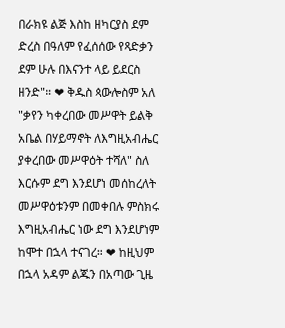በራክዩ ልጅ እስከ ዘካርያስ ደም ድረስ በዓለም የፈሰሰው የጻድቃን ደም ሁሉ በእናንተ ላይ ይደርስ ዘንድ"። ❤ ቅዱስ ጳውሎስም አለ "ቃየን ካቀረበው መሥዋት ይልቅ አቤል በሃይማኖት ለእግዚአብሔር ያቀረበው መሥዋዕት ተሻለ" ስለ እርሱም ደግ እንደሆነ መሰከረለት መሥዋዕቱንም በመቀበሉ ምስክሩ እግዚአብሔር ነው ደግ እንደሆነም ከሞተ በኋላ ተናገረ። ❤ ከዚህም በኋላ አዳም ልጁን በአጣው ጊዜ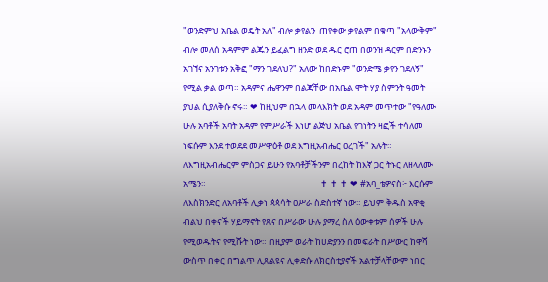"ወንድምህ አቤል ወዴት አለ" ብሎ ቃየልን  ጠየቀው ቃየልም በቁጣ "አላውቅም" ብሎ መለሰ አዳምም ልጁን ይፈልግ ዘንድ ወደ ዱር ሮጠ በወንዝ ዳርም በድንኑን አገኘና አንገቱን አቅፎ "ማን ገደለህ?" አለው ከበድኑም "ወንድሜ ቃየን ገደለኝ" የሚል ቃል ወጣ። አዳምና ሔዋንም በልጃቸው በአቤል ሞት ሃያ ስምንት ዓመት ያህል ሲያለቅሱ ኖሩ። ❤ ከዚህም በኋላ መላእክት ወደ አዳም መጥተው "የዓለሙ ሁሉ አባቶች አባት አዳም የምሥራች እነሆ ልጅህ አቤል የገነትን ዛፎች ተሳለመ ነፍሱም እንደ ተወደደ መሥዋዕቶ ወደ እግዚአብሔር ዐረገች" አሉት። ለእግዚአብሔርም ምስጋና ይሁን የአባቶቻችንም በረከት ከእኛ ጋር ትኑር ለዘላለሙ አሜን።                                                         ✝ ✝ ✝ ❤ #አባ_ቴዎናስ፦ እርሱም ለእስክንድር ለአባቶች ሊቃነ ጳጳሳት ዐሥራ ስድስተኛ ነው። ይህም ቅዱስ አዋቂ ብልህ በቀናች ሃይማኖት የጸና በሥራው ሁሉ ያማረ ስለ ዕውቀቱም ሰዎች ሁሉ የሚወዱትና የሚሹት ነው። በዚያም ወራት ከሀድያንን በመፍራት በሥውር ከዋሻ ውስጥ በቀር በግልጥ ሊጸልዩና ሊቀድሱ ለክርስቲያኖች አልተቻላቸውም ነበር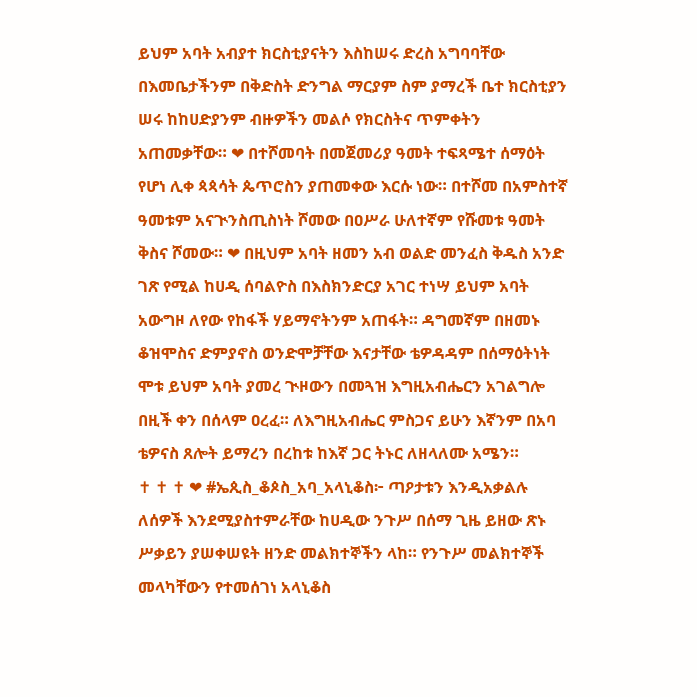ይህም አባት አብያተ ክርስቲያናትን እስከሠሩ ድረስ አግባባቸው በእመቤታችንም በቅድስት ድንግል ማርያም ስም ያማረች ቤተ ክርስቲያን ሠሩ ከከሀድያንም ብዙዎችን መልሶ የክርስትና ጥምቀትን አጠመቃቸው። ❤ በተሾመባት በመጀመሪያ ዓመት ተፍጻሜተ ሰማዕት የሆነ ሊቀ ጳጳሳት ጴጥሮስን ያጠመቀው እርሱ ነው። በተሾመ በአምስተኛ ዓመቱም አናጒንስጢስነት ሾመው በዐሥራ ሁለተኛም የሹመቱ ዓመት ቅስና ሾመው። ❤ በዚህም አባት ዘመን አብ ወልድ መንፈስ ቅዱስ አንድ ገጽ የሚል ከሀዲ ሰባልዮስ በእስክንድርያ አገር ተነሣ ይህም አባት አውግዞ ለየው የከፋች ሃይማኖትንም አጠፋት። ዳግመኛም በዘመኑ ቆዝሞስና ድምያኖስ ወንድሞቻቸው እናታቸው ቴዎዳዳም በሰማዕትነት ሞቱ ይህም አባት ያመረ ጒዞውን በመጓዝ እግዚአብሔርን አገልግሎ በዚች ቀን በሰላም ዐረፈ። ለእግዚአብሔር ምስጋና ይሁን እኛንም በአባ ቴዎናስ ጸሎት ይማረን በረከቱ ከእኛ ጋር ትኑር ለዘላለሙ አሜን።                            ✝ ✝ ✝ ❤ #ኤጲስ_ቆጶስ_አባ_አላኒቆስ፦ ጣዖታቱን እንዲአቃልሉ ለሰዎች እንደሚያስተምራቸው ከሀዲው ንጉሥ በሰማ ጊዜ ይዘው ጽኑ ሥቃይን ያሠቀሠዩት ዘንድ መልክተኞችን ላከ። የንጉሥ መልክተኞች መላካቸውን የተመሰገነ አላኒቆስ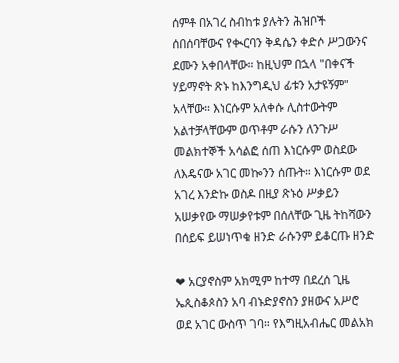ሰምቶ በአገረ ስብከቱ ያሉትን ሕዝቦች ሰበሰባቸውና የቊርባን ቅዳሴን ቀድሶ ሥጋውንና ደሙን አቀበላቸው። ከዚህም በኋላ "በቀናች ሃይማኖት ጽኑ ከእንግዲህ ፊቱን አታዩኝም" አላቸው። እነርሱም አለቀሱ ሊስተውትም አልተቻላቸውም ወጥቶም ራሱን ለንጉሥ መልክተኞች አሳልፎ ሰጠ እነርሱም ወስደው ለእዴናው አገር መኰንን ሰጡት። እነርሱም ወደ አገረ እንድኩ ወስዶ በዚያ ጽኑዕ ሥቃይን አሠቃየው ማሠቃየቱም በሰለቸው ጊዜ ትከሻውን በሰይፍ ይሠነጥቁ ዘንድ ራሱንም ይቆርጡ ዘንድ

❤ አርያኖስም አክሚም ከተማ በደረሰ ጊዜ ኤጲስቆጶስን አባ ብኑድያኖስን ያዘውና አሥሮ ወደ አገር ውስጥ ገባ። የእግዚአብሔር መልአክ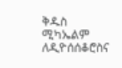ቅዱስ ሚካኤልም ለዲዮሰሰቆሮስና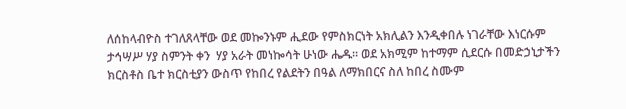ለሰከላብዮስ ተገለጸላቸው ወደ መኰንኑም ሒደው የምስክርነት አክሊልን እንዲቀበሉ ነገራቸው እነርሱም ታኅሣሥ ሃያ ስምንት ቀን  ሃያ አራት መነኰሳት ሁነው ሔዱ። ወደ አክሚም ከተማም ሲደርሱ በመድኃኒታችን ክርስቶስ ቤተ ክርስቲያን ውስጥ የከበረ የልደትን በዓል ለማክበርና ስለ ከበረ ስሙም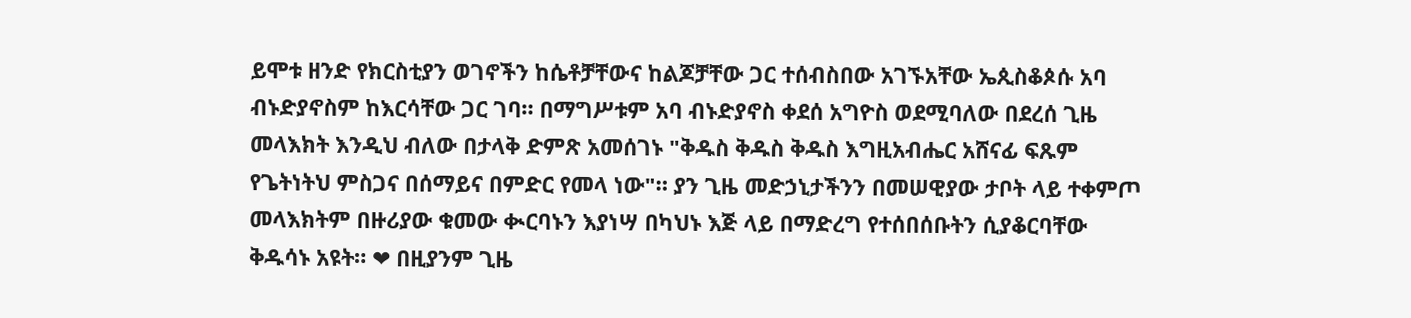ይሞቱ ዘንድ የክርስቲያን ወገኖችን ከሴቶቻቸውና ከልጆቻቸው ጋር ተሰብስበው አገኙአቸው ኤጲስቆጶሱ አባ ብኑድያኖስም ከእርሳቸው ጋር ገባ። በማግሥቱም አባ ብኑድያኖስ ቀደሰ አግዮስ ወደሚባለው በደረሰ ጊዜ መላእክት እንዲህ ብለው በታላቅ ድምጽ አመሰገኑ "ቅዱስ ቅዱስ ቅዱስ እግዚአብሔር አሸናፊ ፍጹም የጌትነትህ ምስጋና በሰማይና በምድር የመላ ነው"። ያን ጊዜ መድኃኒታችንን በመሠዊያው ታቦት ላይ ተቀምጦ መላእክትም በዙሪያው ቁመው ቊርባኑን እያነሣ በካህኑ እጅ ላይ በማድረግ የተሰበሰቡትን ሲያቆርባቸው ቅዱሳኑ አዩት። ❤ በዚያንም ጊዜ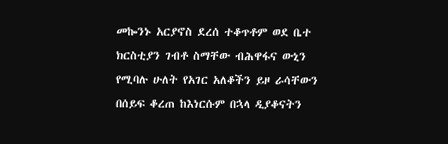መኰንኑ አርያኖስ ደረሰ ተቆጥቶም ወደ ቤተ ክርስቲያን ገብቶ ስማቸው ብሕዋፋና ውኒን የሚባሉ ሁለት የአገር አለቆችን ይዞ ራሳቸውን በሰይፍ ቆረጠ ከእነርሱም በኋላ ዲያቆናትን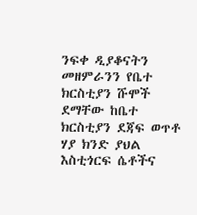ንፍቀ ዲያቆናትን መዘምራንን የቤተ ክርስቲያን ሹሞች ደማቸው ከቤተ ክርስቲያን ደጃፍ ወጥቶ ሃያ ክንድ ያህል እስቲጎርፍ ሴቶችና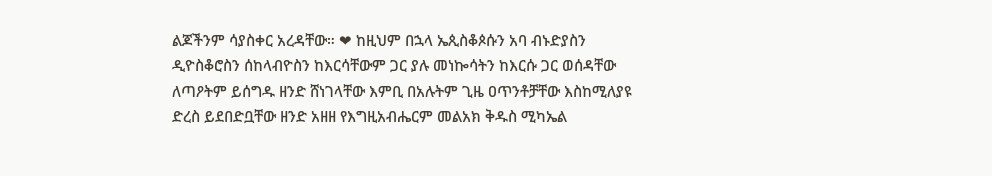ልጆችንም ሳያስቀር አረዳቸው። ❤ ከዚህም በኋላ ኤጲስቆጶሱን አባ ብኑድያስን ዲዮስቆሮስን ሰከላብዮስን ከእርሳቸውም ጋር ያሉ መነኰሳትን ከእርሱ ጋር ወሰዳቸው ለጣዖትም ይሰግዱ ዘንድ ሸነገላቸው እምቢ በአሉትም ጊዜ ዐጥንቶቻቸው እስከሚለያዩ ድረስ ይደበድቧቸው ዘንድ አዘዘ የእግዚአብሔርም መልአክ ቅዱስ ሚካኤል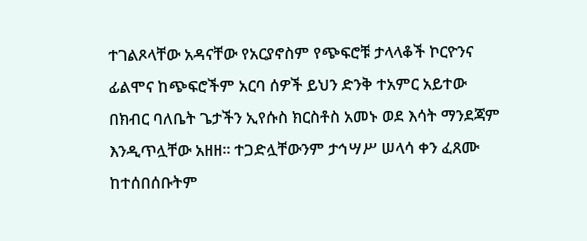ተገልጾላቸው አዳናቸው የአርያኖስም የጭፍሮቹ ታላላቆች ኮርዮንና ፊልሞና ከጭፍሮችም አርባ ሰዎች ይህን ድንቅ ተአምር አይተው በክብር ባለቤት ጌታችን ኢየሱስ ክርስቶስ አመኑ ወደ እሳት ማንደጃም እንዲጥሏቸው አዘዘ። ተጋድሏቸውንም ታኅሣሥ ሠላሳ ቀን ፈጸሙ ከተሰበሰቡትም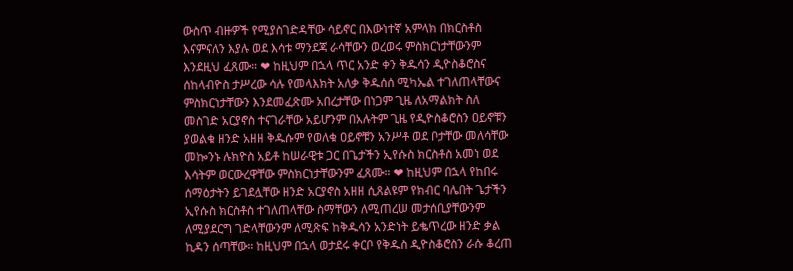ውስጥ ብዙዎች የሚያስገድዳቸው ሳይኖር በእውነተኛ አምላክ በክርስቶስ እናምናለን እያሉ ወደ እሳቱ ማንደጃ ራሳቸውን ወረወሩ ምስክርነታቸውንም እንደዚህ ፈጸሙ። ❤ ከዚህም በኋላ ጥር አንድ ቀን ቅዱሳን ዲዮስቆሮስና ሰከላብዮስ ታሥረው ሳሉ የመላእክት አለቃ ቅዱሰሰ ሚካኤል ተገለጠላቸውና ምስክርነታቸውን እንደመፈጽሙ አበረታቸው በነጋም ጊዜ ለአማልክት ስለ መስገድ አርያኖስ ተናገራቸው አይሆንም በአሉትም ጊዜ የዲዮስቆሮስን ዐይኖቹን ያወልቁ ዘንድ አዘዘ ቅዱሱም የወለቁ ዐይኖቹን አንሥቶ ወደ ቦታቸው መለሳቸው መኰንኑ ሉክዮስ አይቶ ከሠራዊቱ ጋር በጌታችን ኢየሱስ ክርስቶስ አመነ ወደ እሳትም ወርውረዋቸው ምስክርነታቸውንም ፈጸሙ። ❤ ከዚህም በኋላ የከበሩ ሰማዕታትን ይገደሏቸው ዘንድ አርያኖስ አዘዘ ሲጸልዩም የክብር ባሌበት ጌታችን ኢየሱስ ክርስቶስ ተገለጠላቸው ስማቸውን ለሚጠረሠ መታሰቢያቸውንም ለሚያደርግ ገድላቸውንም ለሚጽፍ ከቅዱሳን አንድነት ይቈጥረው ዘንድ ቃል ኪዳን ሰጣቸው። ከዚህም በኋላ ወታደሩ ቀርቦ የቅዱስ ዲዮስቆሮስን ራሱ ቆረጠ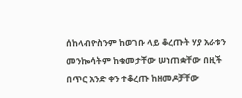ሰከላብዮስንም ከወገቡ ላይ ቆረጡት ሃያ አራቱን መንኰሳትም ከቁመታቸው ሠነጠቋቸው በዚች በጥር አንድ ቀን ተቆረጡ ከዘመዶቻቸው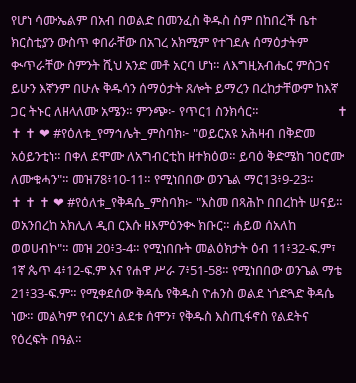የሆነ ሳሙኤልም በአብ በወልድ በመንፈስ ቅዱስ ስም በከበረች ቤተ ክርስቲያን ውስጥ ቀበራቸው በአገረ አክሚም የተገደሉ ሰማዕታትም ቊጥራቸው ስምንት ሺህ አንድ መቶ አርባ ሆነ። ለእግዚአብሔር ምስጋና ይሁን እኛንም በሁሉ ቅዱሳን ሰማዕታት ጸሎት ይማረን በረከታቸውም ከእኛ ጋር ትኑር ለዘላለሙ አሜን። ምንጭ፦ የጥር1 ስንክሳር።                          ✝ ✝ ✝ ❤ #የዕለቱ_የማኅሌት_ምስባክ፦ "ወይርአዩ አሕዛብ በቅድመ አዕይንቲነ። በቀለ ደሞሙ ለአግብርቲከ ዘተክዕወ። ይባዕ ቅድሜከ ገዐሮሙ ለሙቁሓን"። መዝ78፥10-11። የሚነበበው ወንጌል ማር13፥9-23።                             ✝ ✝ ✝ ❤ #የዕለቱ_የቅዳሴ_ምስባክ፦ "እስመ በጻሕኮ በበረከት ሠናይ። ወአንበረከ አክሊለ ዲበ ርእሱ ዘእምዕንቊ ክቡር። ሐይወ ሰአለከ ወወሀብኮ"። መዝ 20፥3-4። የሚነበቡት መልዕክታት ዕብ 11፥32-ፍ.ም፣ 1ኛ ጴጥ 4፥12-ፍ.ም እና የሐዋ ሥራ 7፥51-58። የሚነበበው ወንጌል ማቴ 21፥33-ፍ.ም። የሚቀደሰው ቅዳሴ የቅዱስ ዮሐንስ ወልደ ነጎድጓድ ቅዳሴ ነው። መልካም የብርሃነ ልደቱ ሰሞን፣ የቅዱስ እስጢፋኖስ የልደትና የዕረፍት በዓል።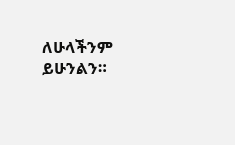ለሁላችንም ይሁንልን።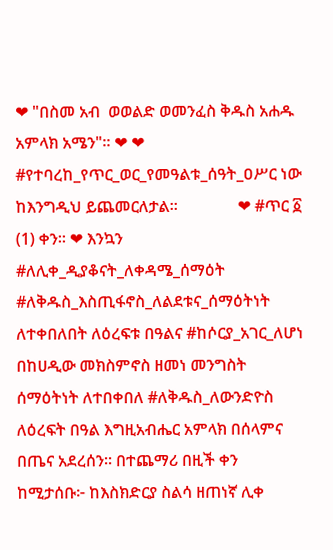❤ "በስመ አብ  ወወልድ ወመንፈስ ቅዱስ አሐዱ አምላክ አሜን"። ❤ ❤ #የተባረከ_የጥር_ወር_የመዓልቱ_ሰዓት_ዐሥር ነው ከእንግዲህ ይጨመርለታል።               ❤ #ጥር ፩ (1) ቀን። ❤ እንኳን #ለሊቀ_ዲያቆናት_ለቀዳሜ_ሰማዕት #ለቅዱስ_እስጢፋኖስ_ለልደቱና_ሰማዕትነት ለተቀበለበት ለዕረፍቱ በዓልና #ከሶርያ_አገር_ለሆነ በከሀዲው መክስምኖስ ዘመነ መንግስት ሰማዕትነት ለተበቀበለ #ለቅዱስ_ለውንድዮስ ለዕረፍት በዓል እግዚአብሔር አምላክ በሰላምና በጤና አደረሰን። በተጨማሪ በዚች ቀን ከሚታሰቡ፦ ከእስክድርያ ስልሳ ዘጠነኛ ሊቀ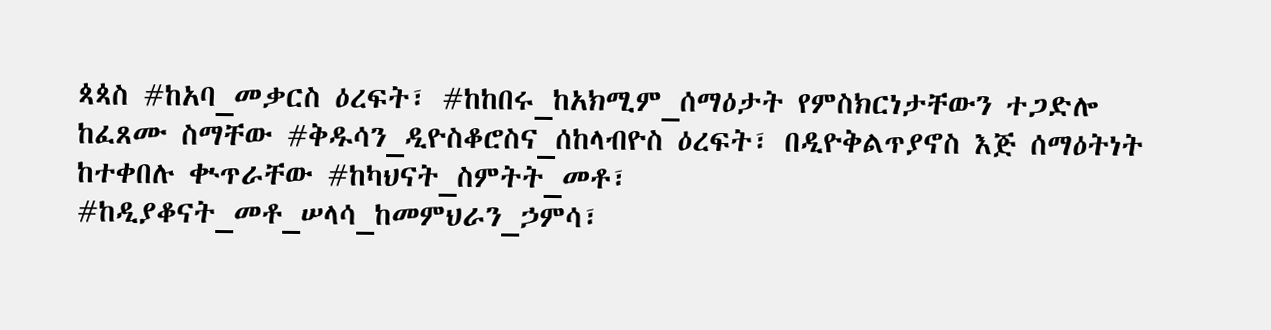ጳጳስ #ከአባ_መቃርስ ዕረፍት፣ #ከከበሩ_ከአክሚም_ሰማዕታት የምስክርነታቸውን ተጋድሎ ከፈጸሙ ስማቸው #ቅዱሳን_ዲዮስቆሮስና_ሰከላብዮስ ዕረፍት፣ በዲዮቅልጥያኖስ እጅ ሰማዕትነት ከተቀበሉ ቊጥራቸው #ከካህናት_ስምትት_መቶ፣ #ከዲያቆናት_መቶ_ሠላሳ_ከመምህራን_ኃምሳ፣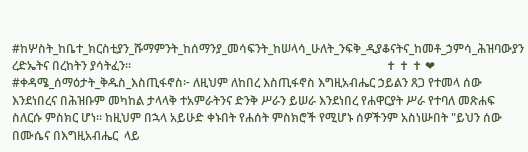#ከሦስት_ከቤተ_ክርስቲያን_ሹማምንት_ከሰማንያ_መሳፍንት_ከሠላሳ_ሁለት_ንፍቅ_ዲያቆናትና_ከመቶ_ኃምሳ_ሕዝባውያን ረድኤትና በረከትን ያሳትፈን።                                                                                     ✝ ✝ ✝ ❤ #ቀዳሜ_ሰማዕታት_ቅዱስ_እስጢፋኖስ፦ ለዚህም ለከበረ እስጢፋኖስ እግዚአብሔር ኃይልን ጸጋ የተመላ ሰው እንደነበረና በሕዝቡም መካከል ታላላቅ ተአምራትንና ድንቅ ሥራን ይሠራ እንደነበረ የሐዋርያት ሥራ የተባለ መጽሐፍ ስለርሱ ምስክር ሆነ። ከዚህም በኋላ አይሁድ ቀኑበት የሐሰት ምስክሮች የሚሆኑ ሰዎችንም አስነሡበት "ይህን ሰው በሙሴና በእግዚአብሔር  ላይ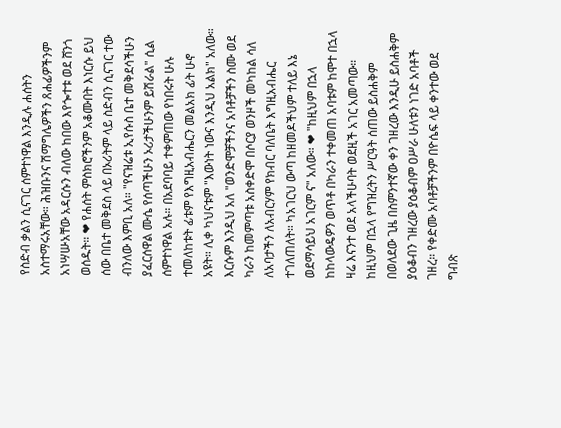የስድብ ቃልን ሲናገር ሰምተነዋል እንዲሉ ሐሰትን አስተማሩአቸው። ሕዝቡንና ሽማግሌዎችን ጸሐፊዎችንም አነሣሡአቸው አዳርሱን ብለው ከበው እየጐተቱ ወደ ሸንጎ ወሰዱት። ❤ የሐሰት ምስክሮችንም አቆሙበት እነርሱ ይህ ሰው በቤተ መቅደስ ላይ በኦሪትም ላይ ስድብን ሲናገር ተው ብንለው እምቢ አለ። "የናዝሬቱ ኢየሱስ ቤተ መቅደሳችሁን ያፈርሰዋል ሙሴ የሰጣችሁን ኦሪታችሁንም ይሽራል" ሲል ሰምተነዋል አሉ። በአደባባይ ተቀምጠው የነበሩት ሁሉ ተመለከቱት ፊቱም የእግዚአብሔርን መልአክ ፊት ሁኖ አዩት። ሊቀ ካህናቱም "እውነት ነውና እንዲህ አልክ" አለው። እርሱም እንዲህ አለ "ወንድሞቻችንና አባቶቻችን ስሙ ወደ ካራን ከመምጣቱ አስቀድሞ በሶርያ ወንዞች መካከል ሳለ ለአባታችን ለአብርሃም የክብር ባለቤት እግዚአብሔር ተገለጠለት። ካአገርህ ውጣ ከዘመዶችህም ተለይ እኔ ወደማሳይህ አገርም ና" አለው። ❤ "ከዚህም በኋላ ከከላውዴዎን ወጥቶ በካራን ተቀመጠ አባቱም ከሞተ በኋላ ዛሬ እናንተ ወደ አላችሁባት ወደዚች አገር አመጣው። ከዚህም በኋላ የግዝረትን ሥርዓት ሰጠው ይስሐቅም በወለደው ጊዜ በስምንተኛው ቀን ገዘረው እንዲሁ ይስሐቅም ያዕቆብን ገዘረው ያዕቆብም ዐሥራ ሁለቱን ነገድ አባቶች ገዘረ። የቀድሙ አባቶቻችንም በዮሴፍ ላይ ቀንተው ወደ ግብጽ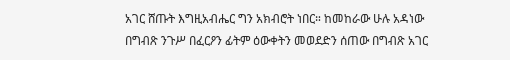አገር ሸጡት እግዚአብሔር ግን አክብሮት ነበር። ከመከራው ሁሉ አዳነው በግብጽ ንጉሥ በፈርዖን ፊትም ዕውቀትን መወደድን ሰጠው በግብጽ አገር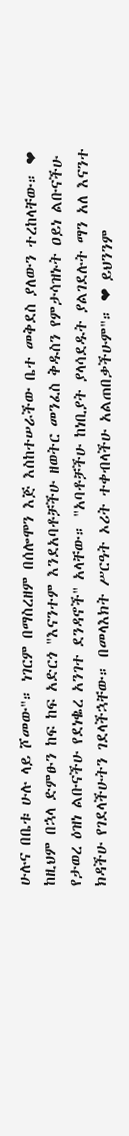ሁሉና በቤቱ ሁሉ ላይ ሾመው"። ነገርም በማስረዘም በሰሎሞን እጅ እስከተሠራችው ቤተ መቅደስ ያለውን ተረከላቸው። ❤ ከዚህም በኋላ ድምፁን ከፍ ከፍ አድርጎ "እናንተም እንደአባቶቻችሁ ዘወትር መንፈስ ቅዱስን የምታሳዝኑት ዐይነ ልቡናችሁ የታወረ ዕዝነ ልቡናችሁ የደነቈረ አንገተ ደንዳኖች" አላቸው። "አባቶቻችሁ ከነቢያት ያላሳደዱት ያልገደሉት ማን አለ እናንተ ክዳችሁ የገደላችሁትን ገደላችኋቸው። በመላእክት ሥርዓት ኦሪት ተቀብላችሁ አልጠበቃችሁም"። ❤ ይህንንም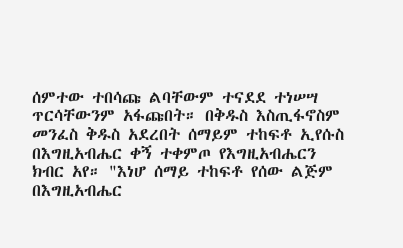ሰምተው ተበሳጩ ልባቸውም ተናደደ ተነሠሣ ጥርሳቸውንም አፋጩበት። በቅዱስ እስጢፋኖስም መንፈስ ቅዱስ አደረበት ሰማይም ተከፍቶ ኢየሱስ በእግዚአብሔር ቀኝ ተቀምጦ የእግዚአብሔርን ክብር አየ። "እነሆ ሰማይ ተከፍቶ የሰው ልጅም በእግዚአብሔር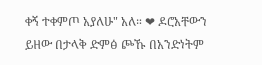ቀኝ ተቀምጦ አያለሁ" አለ። ❤ ዶሮአቸውን ይዘው በታላቅ ድምፅ ጮኹ በአንድነትም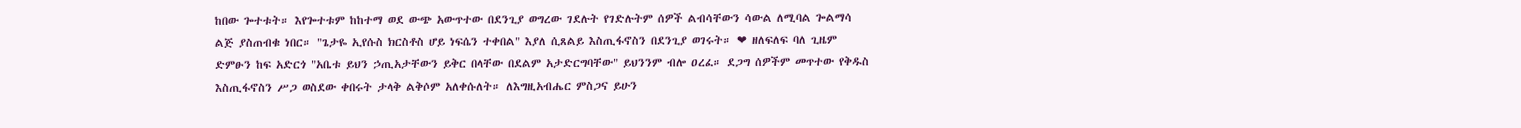ከበው ጐተቱት። እየጐተቱም ከከተማ ወደ ውጭ አውጥተው በደንጊያ ወግረው ገደሉት የገድሉትም ሰዎች ልብሳቸውን ሳውል ለሚባል ጐልማሳ ልጅ ያስጠብቁ ነበር። "ጌታዬ ኢየሱስ ክርስቶስ ሆይ ነፍሴን ተቀበል" እያለ ሲጸልይ እስጢፋኖስን በደንጊያ ወገሩት። ❤ ዘለፍለፍ ባለ ጊዜም ድምፁን ከፍ አድርጎ "አቤቱ ይህን ኃጢአታቸውን ይቅር በላቸው በደልም አታድርግባቸው" ይህንንም ብሎ ዐረፈ። ደጋግ ሰዎችም መጥተው የቅዱስ እስጢፋኖስን ሥጋ ወስደው ቀበሩት ታላቅ ልቅሶም አለቀሱለት። ለእግዚአብሔር ምስጋና ይሁን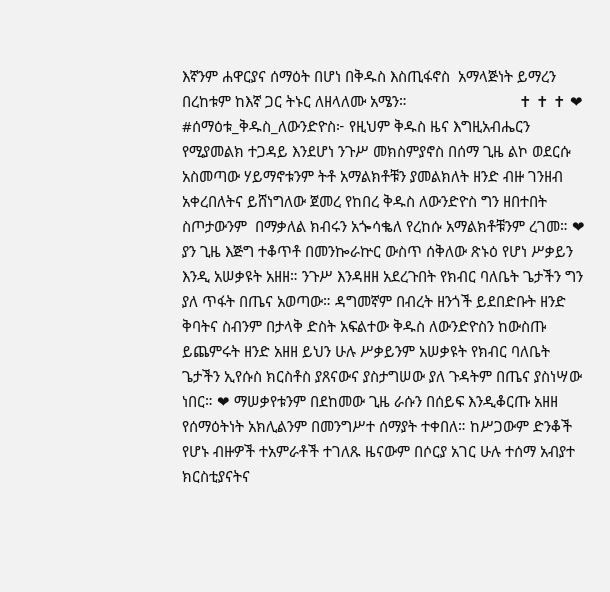እኛንም ሐዋርያና ሰማዕት በሆነ በቅዱስ እስጢፋኖስ  አማላጅነት ይማረን በረከቱም ከእኛ ጋር ትኑር ለዘላለሙ አሜን።                            ✝ ✝ ✝ ❤ #ሰማዕቱ_ቅዱስ_ለውንድዮስ፦ የዚህም ቅዱስ ዜና እግዚአብሔርን የሚያመልክ ተጋዳይ እንደሆነ ንጉሥ መክስምያኖስ በሰማ ጊዜ ልኮ ወደርሱ አስመጣው ሃይማኖቱንም ትቶ አማልክቶቹን ያመልክለት ዘንድ ብዙ ገንዘብ አቀረበለትና ይሸነግለው ጀመረ የከበረ ቅዱስ ለውንድዮስ ግን ዘበተበት ስጦታውንም  በማቃለል ክብሩን አጐሳቈለ የረከሱ አማልክቶቹንም ረገመ። ❤ ያን ጊዜ እጅግ ተቆጥቶ በመንኰራኵር ውስጥ ሰቅለው ጽኑዕ የሆነ ሥቃይን እንዲ አሠቃዩት አዘዘ። ንጉሥ እንዳዘዘ አደረጉበት የክብር ባለቤት ጌታችን ግን ያለ ጥፋት በጤና አወጣው። ዳግመኛም በብረት ዘንጎች ይደበድቡት ዘንድ ቅባትና ስብንም በታላቅ ድስት አፍልተው ቅዱስ ለውንድዮስን ከውስጡ ይጨምሩት ዘንድ አዘዘ ይህን ሁሉ ሥቃይንም አሠቃዩት የክብር ባለቤት ጌታችን ኢየሱስ ክርስቶስ ያጸናውና ያስታግሠው ያለ ጉዳትም በጤና ያስነሣው ነበር። ❤ ማሠቃየቱንም በደከመው ጊዜ ራሱን በሰይፍ እንዲቆርጡ አዘዘ የሰማዕትነት አክሊልንም በመንግሥተ ሰማያት ተቀበለ። ከሥጋውም ድንቆች የሆኑ ብዙዎች ተአምራቶች ተገለጹ ዜናውም በሶርያ አገር ሁሉ ተሰማ አብያተ ክርስቲያናትና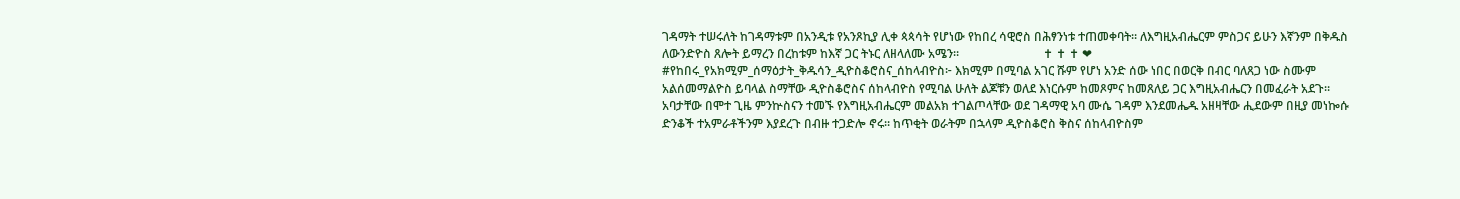ገዳማት ተሠሩለት ከገዳማቱም በአንዲቱ የአንጾኪያ ሊቀ ጳጳሳት የሆነው የከበረ ሳዊሮስ በሕፃንነቱ ተጠመቀባት። ለእግዚአብሔርም ምስጋና ይሁን እኛንም በቅዱስ ለውንድዮስ ጸሎት ይማረን በረከቱም ከእኛ ጋር ትኑር ለዘላለሙ አሜን።                            ✝ ✝ ✝ ❤ #የከበሩ_የአክሚም_ሰማዕታት_ቅዱሳን_ዲዮስቆሮስና_ሰከላብዮስ፦ እክሚም በሚባል አገር ሹም የሆነ አንድ ሰው ነበር በወርቅ በብር ባለጸጋ ነው ስሙም አልሰመማልዮስ ይባላል ስማቸው ዲዮስቆሮስና ሰከላብዮስ የሚባል ሁለት ልጆቹን ወለደ እነርሱም ከመጾምና ከመጸለይ ጋር እግዚአብሔርን በመፈራት አደጉ። አባታቸው በሞተ ጊዜ ምንኵስናን ተመኙ የእግዚአብሔርም መልአክ ተገልጦላቸው ወደ ገዳማዊ አባ ሙሴ ገዳም እንደመሔዱ አዘዛቸው ሒደውም በዚያ መነኰሱ ድንቆች ተአምራቶችንም እያደረጉ በብዙ ተጋድሎ ኖሩ። ከጥቂት ወራትም በኋላም ዲዮስቆሮስ ቅስና ሰከላብዮስም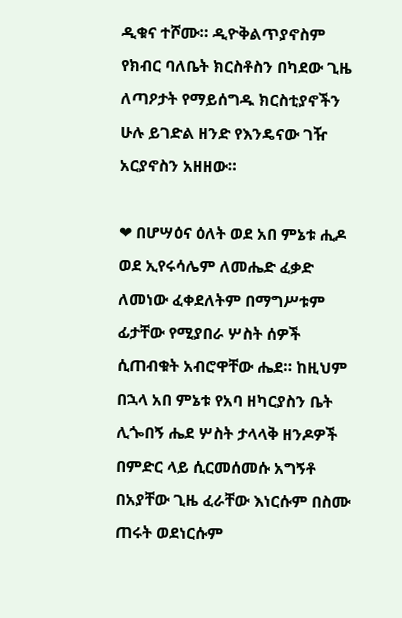ዲቁና ተሾሙ። ዲዮቅልጥያኖስም የክብር ባለቤት ክርስቶስን በካደው ጊዜ ለጣዖታት የማይሰግዱ ክርስቲያኖችን ሁሉ ይገድል ዘንድ የእንዴናው ገዥ አርያኖስን አዘዘው።

❤ በሆሣዕና ዕለት ወደ አበ ምኔቱ ሒዶ ወደ ኢየሩሳሌም ለመሔድ ፈቃድ ለመነው ፈቀደለትም በማግሥቱም ፊታቸው የሚያበራ ሦስት ሰዎች ሲጠብቁት አብሮዋቸው ሔደ። ከዚህም በኋላ አበ ምኔቱ የአባ ዘካርያስን ቤት ሊጐበኝ ሔደ ሦስት ታላላቅ ዘንዶዎች በምድር ላይ ሲርመሰመሱ አግኝቶ በአያቸው ጊዜ ፈራቸው እነርሱም በስሙ ጠሩት ወደነርሱም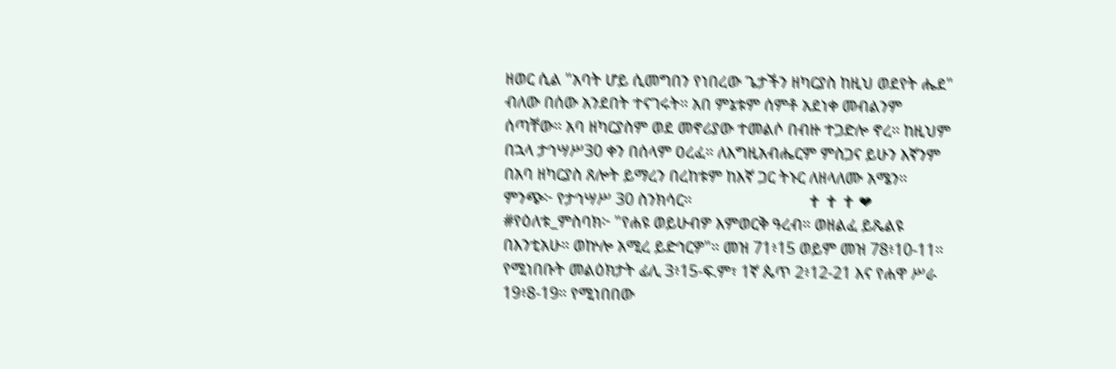ዘወር ሲል "አባት ሆይ ሲመግበን የነበረው ጌታችን ዘካርያስ ከዚህ ወደየት ሔደ"  ብለው በሰው አንደበት ተናገሩት። አበ ምኔቱም ሰምቶ አደነቀ መብልንም ሰጣቸው። አባ ዘካርያስም ወደ መኖሪያው ተመልሶ በብዙ ተጋድሎ ኖረ። ከዚህም በኋላ ታኅሣሥ30 ቀን በሰላም ዐረፈ። ለእግዚአብሔርም ምስጋና ይሁን እኛንም በአባ ዘካርያስ ጸሎት ይማረን በረከቱም ከእኛ ጋር ትኑር ለዘላለሙ አሜን። ምንጭ፦ የታኅሣሥ 30 ስንክሳር።                             ✝ ✝ ✝ ❤ #የዕለቱ_ምስባክ፦ "የሐዩ ወይሁብዎ እምወርቅ ዓረብ። ወዘልፈ ይጼልዩ በእንቲአሁ። ወኵሎ አሚረ ይድኅርዎ"። መዝ 71፥15 ወይም መዝ 78፥10-11። የሚነበቡት መልዕክታት ፊሊ 3፥15-ፍ.ም፣ 1ኛ ጴጥ 2፥12-21 እና የሐዋ ሥራ 19፥8-19። የሚነበበው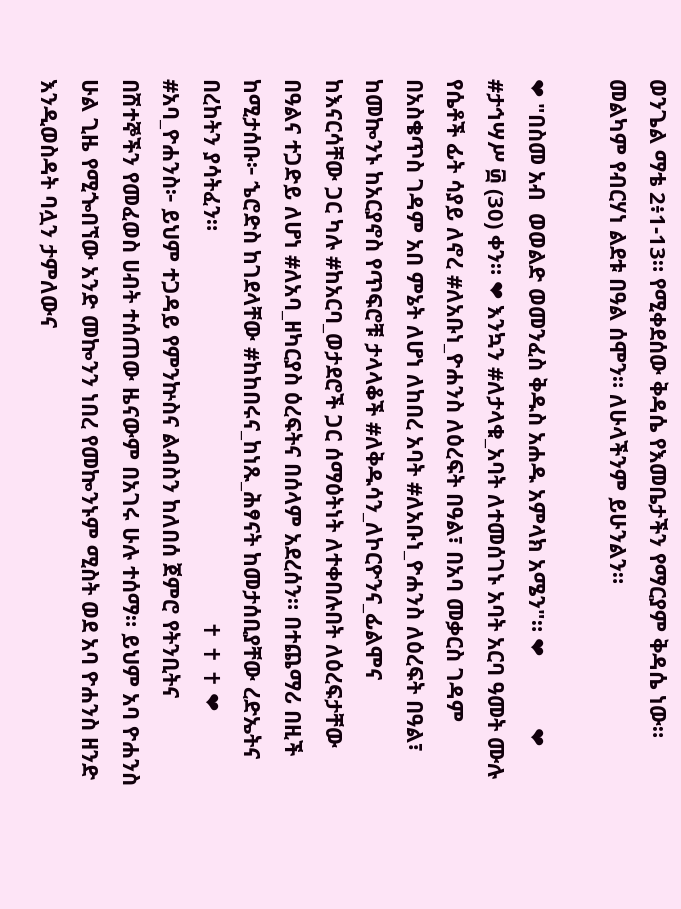ወንጌል ማቴ 2፥1-13። የሚቀደሰው ቅዳሴ የእመቤታችን የማርያም ቅዳሴ ነው። መልካም የብርሃነ ልደቱ በዓል ሰሞን። ለሁላችንም ይሁንልን።

❤ "በስመ አብ  ወወልድ ወመንፈስ ቅዱስ አሐዱ አምላክ አሜን"። ❤            ❤ #ታኅሣሥ ፴ (30) ቀን። ❤ እንኳን #ለታላቁ_አባት ለተመሰገኑ አባት አርባ ዓመት ሙሉ የሴቶች ፊት ሳያይ ለኖረ #ለአቡነ_ዮሐንስ ለዕረፍት በዓል፣ በአባ መቃርስ ገዳም በአስቄጥስ ገዳም አበ ምኔት ለሆነ ለከበረ አባት #ለአቡነ_ዮሐንስ ለዕረፍት በዓል፣ ከመኰንኑ ከአርያኖስ የጥፍሮቹ ታላላቆች #ለቅዱሳን_ለኮርዮንና_ፊልሞና ከእናርሳቸው ጋር ካሉ #ከአርባ_ወታደሮች ጋር ሰማዕትነት ለተቀበሉበት ለዕረፍታቸው በዓልና ተጋድይ ለሆነ #ለአባ_ዘካርያስ ዕረፍትና በሰላም አደረሰን። በተጨማሪ በዚች ከሚታሰቡ፦ ኄሮድስ ከገደላቸው #ከከበሩና_ከነጹ_ሕፃናት ከመታሰቢያቸው ረድኤትና በረከትን ያሳትፈን።                                                                 ✝ ✝ ✝ ❤ #አባ_ዮሐንስ፦ ይህም ተጋዳይ የምንኵስና ልብስን ከለበሰ ጀምሮ የትንቢትና በሽተኞችን የመፈወስ ሀብት ተሰጠው ዜናውም በአገሩ ሁሉ ተሰማ። ይህም አባ ዮሐንስ ሁል ጊዜ የሚጐበኘው አንድ መኰንን ነበረ የመኰንኑም ሚስት ወደ አባ ዮሐንስ ዘንድ እንዲወስዳት ባሏን ታምለውና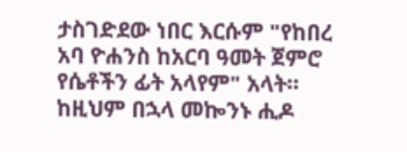ታስገድደው ነበር እርሱም "የከበረ አባ ዮሐንስ ከአርባ ዓመት ጀምሮ የሴቶችን ፊት አላየም" አላት።  ከዚህም በኋላ መኰንኑ ሒዶ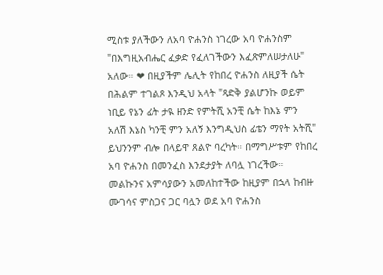ሚስቱ ያለችውን ለአባ ዮሐንስ ነገረው አባ ዮሐንስም "በእግዚአብሔር ፈቃድ የፈለገችውን እፈጽምለሠታለሁ" አለው። ❤ በዚያችም ሌሊት የከበረ ዮሐንስ ለዚያች ሴት በሕልም ተገልጾ እንዲህ አላት "ጻድቅ ያልሆንኩ ወይም ነቢይ የኔን ፊት ታዪ ዘንድ የምትሺ አንቺ ሴት ከእኔ ምን አለሽ እኔስ ካንቺ ምን አለኝ እንግዲህስ ፊቴን ማየት አትሺ" ይህንንም ብሎ በላይዋ ጸልዮ ባረካት። በማግሥቱም የከበረ አባ ዮሐንስ በመንፈስ እንደታያት ለባሏ ነገረችው። መልኩንና አምሳያውን አመለከተችው ከዚያም በኋላ ከብዙ ሙገሳና ምስጋና ጋር ባሏን ወደ አባ ዮሐንስ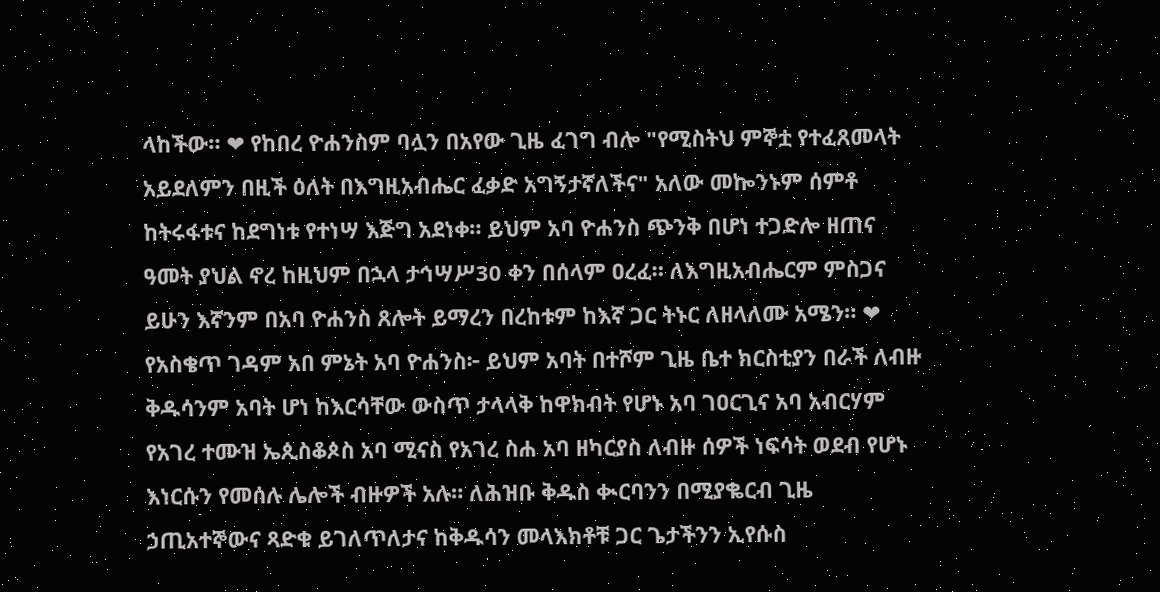ላከችው። ❤ የከበረ ዮሐንስም ባሏን በአየው ጊዜ ፈገግ ብሎ "የሚስትህ ምኞቷ የተፈጸመላት አይደለምን በዚች ዕለት በእግዚአብሔር ፈቃድ አግኝታኛለችና" አለው መኰንኑም ሰምቶ ከትሩፋቱና ከደግነቱ የተነሣ እጅግ አደነቀ። ይህም አባ ዮሐንስ ጭንቅ በሆነ ተጋድሎ ዘጠና ዓመት ያህል ኖረ ከዚህም በኋላ ታኅሣሥ30 ቀን በሰላም ዐረፈ። ለእግዚአብሔርም ምስጋና ይሁን እኛንም በአባ ዮሐንስ ጸሎት ይማረን በረከቱም ከእኛ ጋር ትኑር ለዘላለሙ አሜን። ❤ የአስቄጥ ገዳም አበ ምኔት አባ ዮሐንስ፦ ይህም አባት በተሾም ጊዜ ቤተ ክርስቲያን በራች ለብዙ ቅዱሳንም አባት ሆነ ከእርሳቸው ውስጥ ታላላቅ ከዋክብት የሆኑ አባ ገዐርጊና አባ አብርሃም የአገረ ተሙዝ ኤጲስቆጶስ አባ ሚናስ የአገረ ስሐ አባ ዘካርያስ ለብዙ ሰዎች ነፍሳት ወደብ የሆኑ እነርሱን የመሰሉ ሌሎች ብዙዎች አሉ። ለሕዝቡ ቅዱስ ቊርባንን በሚያቈርብ ጊዜ ኃጢአተኞውና ጻድቁ ይገለጥለታና ከቅዱሳን መላእክቶቹ ጋር ጌታችንን ኢየሱስ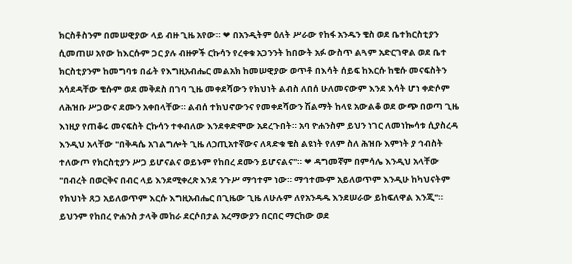ክርስቶስንም በመሠዊያው ላይ ብዙ ጊዜ አየው። ❤ በአንዲትም ዕለት ሥራው የከፋ አንዱን ቄስ ወደ ቤተክርስቲያን ሲመጠሠ አየው ከእርሱም ጋር ያሉ ብዙዎች ርኩሳን የረቀቁ አጋንንት ከበውት አፉ ውስጥ ልጓም አድርገዋል ወደ ቤተ ክርስቲያንም ከመግባቱ በፊት የእግዚአብሔር መልአክ ከመሠዊያው ወጥቶ በእሳት ሰይፍ ከእርሱ ከቄሱ መናፍስትን አሳደዳቸው ቄሱም ወደ መቅደስ በገባ ጊዜ መቀደሻውን የክህነት ልብስ ለበሰ ሁለመናውም እንደ እሳት ሆነ ቀድሶም ለሕዝቡ ሥጋውና ደሙን አቀበላቸው። ልብሰ ተክህኖውንና የመቀደሻውን ሽልማት ከላዩ አውልቆ ወደ ውጭ በወጣ ጊዜ እነዚያ የጠቆሩ መናፍስት ርኩሳን ተቀብለው እንደቀድሞው አደረጉበት። አባ ዮሐንስም ይህን ነገር ለመነኰሳቱ ሲያስረዳ እንዲህ አላቸው "በቅዳሴ አገልግሎት ጊዜ ለኃጢአተኛውና ለጻድቁ ቄስ ልዩነት የለም ስለ ሕዝቡ እምነት ያ ኅብስት ተለውጦ የክርስቲያን ሥጋ ይሆናልና ወይኑም የከበረ ደሙን ይሆናልና"። ❤ ዳግመኛም በምሳሌ እንዲህ አላቸው "በብረት በወርቅና በብር ላይ እንደሚቀረጽ እንደ ንጉሥ ማኅተም ነው። ማኅተሙም አይለወጥም እንዲሁ ከካህናትም የክህነት ጸጋ አይለወጥም እርሱ እግዚአብሔር በጊዜው ጊዜ ለሁሉም ለየአንዳዱ እንደሠራው ይከፍለዋል እንጂ"። ይህንም የከበረ ዮሐንስ ታላቅ መከራ ደርሶበታል አረማውያን በርበር ማርከው ወደ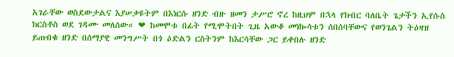አገራቸው ወስደውታልና እያሠቃዩትም በእነርሱ ዘንድ ብዙ ዘመን ታሥሮ ኖረ ከዚህም በኋላ የክብር ባለቤት ጌታችን ኢየሱስ ክርስቶስ ወደ ገዳሙ መለሰው። ❤ ከመሞቱ በፊት የሚሞትበት ጊዜ አውቆ መነኰሳቱን ሰበሰባቸውና የወንጌልን ትዕዛዝ ይጠብቁ ዘንድ በሰማያዊ መንግሥት በጎ ዕድልን ርስትንም ከእርሳቸው ጋር ይቀበሉ ዘንድ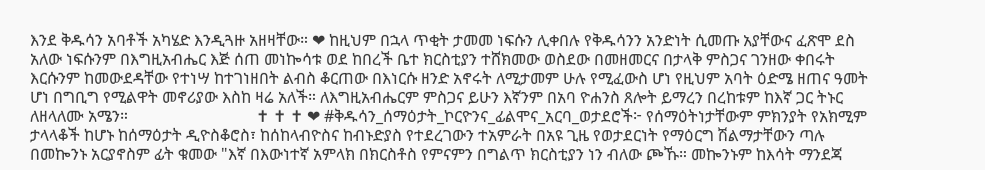እንደ ቅዱሳን አባቶች አካሄድ እንዲጓዙ አዘዛቸው። ❤ ከዚህም በኋላ ጥቂት ታመመ ነፍሱን ሊቀበሉ የቅዱሳንን አንድነት ሲመጡ አያቸውና ፈጽሞ ደስ አለው ነፍሱንም በእግዚአብሔር እጅ ሰጠ መነኰሳቱ ወደ ከበረች ቤተ ክርስቲያን ተሸክመው ወስደው በመዘመርና በታላቅ ምስጋና ገንዘው ቀበሩት እርሱንም ከመውደዳቸው የተነሣ ከተገነዘበት ልብስ ቆርጠው በእነርሱ ዘንድ አኖሩት ለሚታመም ሁሉ የሚፈውስ ሆነ የዚህም አባት ዕድሜ ዘጠና ዓመት ሆነ በግቢግ የሚልዋት መኖሪያው እስከ ዛሬ አለች። ለእግዚአብሔርም ምስጋና ይሁን እኛንም በአባ ዮሐንስ ጸሎት ይማረን በረከቱም ከእኛ ጋር ትኑር ለዘላለሙ አሜን።                                ✝ ✝ ✝ ❤ #ቅዱሳን_ሰማዕታት_ኮርዮንና_ፊልሞና_አርባ_ወታደሮች፦ የሰማዕትነታቸውም ምክንያት የአክሚም ታላላቆች ከሆኑ ከሰማዕታት ዲዮስቆሮስ፣ ከሰከላብዮስና ከብኑድያስ የተደረገውን ተአምራት በአዩ ጊዜ የወታደርነት የማዕርግ ሽልማታቸውን ጣሉ በመኰንኑ አርያኖስም ፊት ቁመው "እኛ በእውነተኛ አምላክ በክርስቶስ የምናምን በግልጥ ክርስቲያን ነን ብለው ጮኹ። መኰንኑም ከእሳት ማንደጃ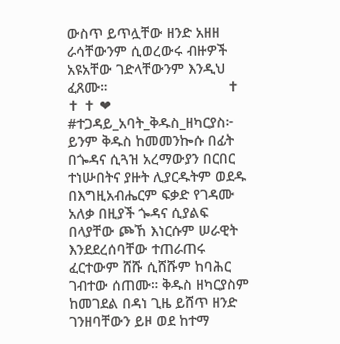ውስጥ ይጥሏቸው ዘንድ አዘዘ ራሳቸውንም ሲወረውሩ ብዙዎች አዩአቸው ገድላቸውንም እንዲህ ፈጸሙ።                              ✝ ✝ ✝ ❤ #ተጋዳይ_አባት_ቅዱስ_ዘካርያስ፦ ይንም ቅዱስ ከመመንኰሱ በፊት በጐዳና ሲጓዝ አረማውያን በርበር ተነሡበትና ያዙት ሊያርዱትም ወደዱ በእግዚአብሔርም ፍቃድ የገዳሙ አለቃ በዚያች ጐዳና ሲያልፍ በላያቸው ጮኸ እነርሱም ሠራዊት እንደደረሰባቸው ተጠራጠሩ ፈርተውም ሸሹ ሲሸሹም ከባሕር ገብተው ሰጠሙ። ቅዱስ ዘካርያስም ከመገደል በዳነ ጊዜ ይሸጥ ዘንድ ገንዘባቸውን ይዞ ወደ ከተማ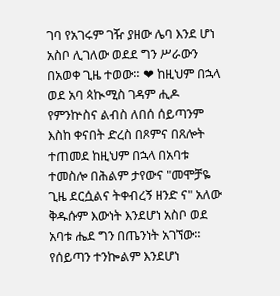ገባ የአገሩም ገዥ ያዘው ሌባ እንደ ሆነ አስቦ ሊገለው ወደደ ግን ሥራውን በአወቀ ጊዜ ተወው። ❤ ከዚህም በኋላ ወደ አባ ጳኲሚስ ገዳም ሒዶ የምንኵስና ልብስ ለበሰ ሰይጣንም እስከ ቀናበት ድረስ በጾምና በጸሎት ተጠመደ ከዚህም በኋላ በአባቱ ተመስሎ በሕልም ታየውና "መሞቻዬ ጊዜ ደርሷልና ትቀብረኝ ዘንድ ና" አለው ቅዱሱም እውነት እንደሆነ አስቦ ወደ አባቱ ሔደ ግን በጤንነት አገኘው። የሰይጣን ተንኰልም እንደሆነ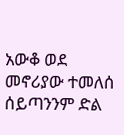አውቆ ወደ መኖሪያው ተመለሰ ሰይጣንንም ድል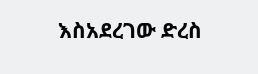እስአደረገው ድረስ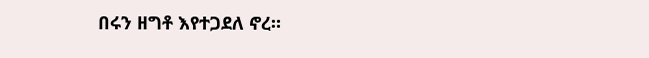በሩን ዘግቶ እየተጋደለ ኖረ።